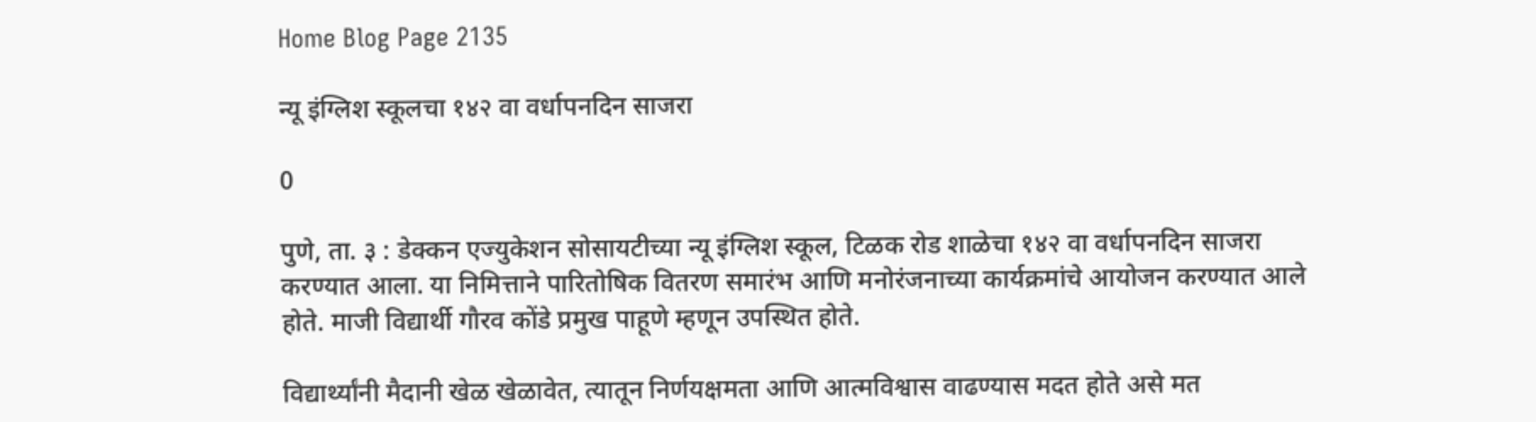Home Blog Page 2135

न्यू इंग्लिश स्कूलचा १४२ वा वर्धापनदिन साजरा

0

पुणे, ता. ३ : डेक्कन एज्युकेशन सोसायटीच्या न्यू इंग्लिश स्कूल, टिळक रोड शाळेचा १४२ वा वर्धापनदिन साजरा करण्यात आला. या निमित्ताने पारितोषिक वितरण समारंभ आणि मनोरंजनाच्या कार्यक्रमांचे आयोजन करण्यात आले होते. माजी विद्यार्थी गौरव कोंडे प्रमुख पाहूणे म्हणून उपस्थित होते.

विद्यार्थ्यांनी मैदानी खेळ खेळावेत, त्यातून निर्णयक्षमता आणि आत्मविश्वास वाढण्यास मदत होते असे मत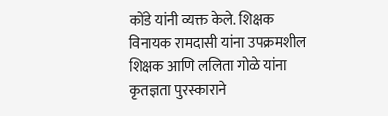कोंडे यांनी व्यक्त केले. शिक्षक विनायक रामदासी यांना उपक्रमशील शिक्षक आणि ललिता गोळे यांना कृतज्ञता पुरस्काराने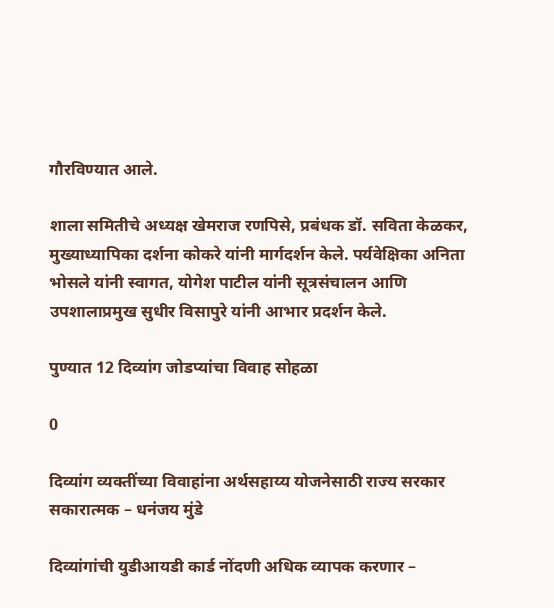गौरविण्यात आले.

शाला समितीचे अध्यक्ष खेमराज रणपिसे, प्रबंधक डॉ. सविता केळकर, मुख्याध्यापिका दर्शना कोकरे यांनी मार्गदर्शन केले. पर्यवेक्षिका अनिता भोसले यांनी स्वागत, योगेश पाटील यांनी सूत्रसंचालन आणि उपशालाप्रमुख सुधीर विसापुरे यांनी आभार प्रदर्शन केले.

पुण्यात 12 दिव्यांग जोडप्यांचा विवाह सोहळा

0

दिव्यांग व्यक्तींच्या विवाहांना अर्थसहाय्य योजनेसाठी राज्य सरकार सकारात्मक – धनंजय मुंडे

दिव्यांगांची युडीआयडी कार्ड नोंदणी अधिक व्यापक करणार –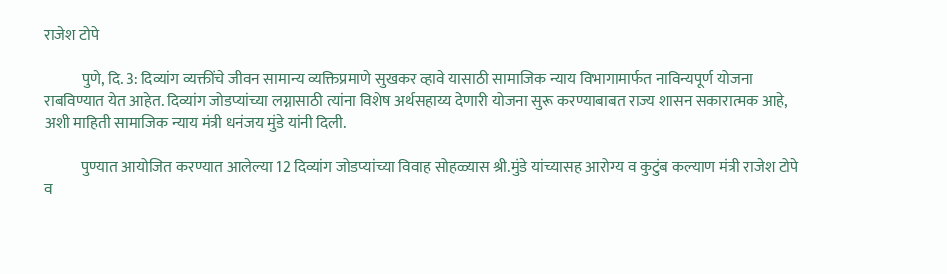राजेश टोपे

            पुणे, दि. 3: दिव्यांग व्यक्तींचे जीवन सामान्य व्यक्तिप्रमाणे सुखकर व्हावे यासाठी सामाजिक न्याय विभागामार्फत नाविन्यपूर्ण योजना राबविण्यात येत आहेत. दिव्यांग जोडप्यांच्या लग्नासाठी त्यांना विशेष अर्थसहाय्य देणारी योजना सुरू करण्याबाबत राज्य शासन सकारात्मक आहे, अशी माहिती सामाजिक न्याय मंत्री धनंजय मुंडे यांनी दिली.

            पुण्यात आयोजित करण्यात आलेल्या 12 दिव्यांग जोडप्यांच्या विवाह सोहळ्यास श्री.मुंडे यांच्यासह आरोग्य व कुटुंब कल्याण मंत्री राजेश टोपे व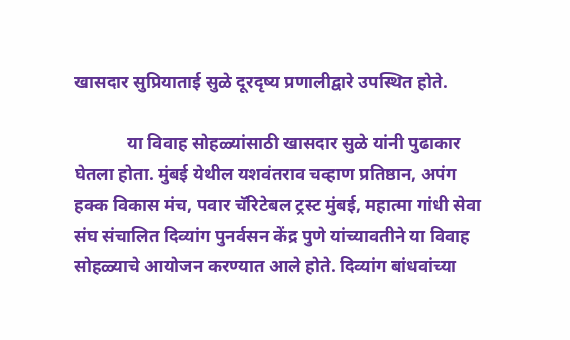खासदार सुप्रियाताई सुळे दूरदृष्य प्रणालीद्वारे उपस्थित होते.

            या विवाह सोहळ्यांसाठी खासदार सुळे यांनी पुढाकार घेतला होता. मुंबई येथील यशवंतराव चव्हाण प्रतिष्ठान, अपंग हक्क विकास मंच, पवार चॅरिटेबल ट्रस्ट मुंबई, महात्मा गांधी सेवा संघ संचालित दिव्यांग पुनर्वसन केंद्र पुणे यांच्यावतीने या विवाह सोहळ्याचे आयोजन करण्यात आले होते. दिव्यांग बांधवांच्या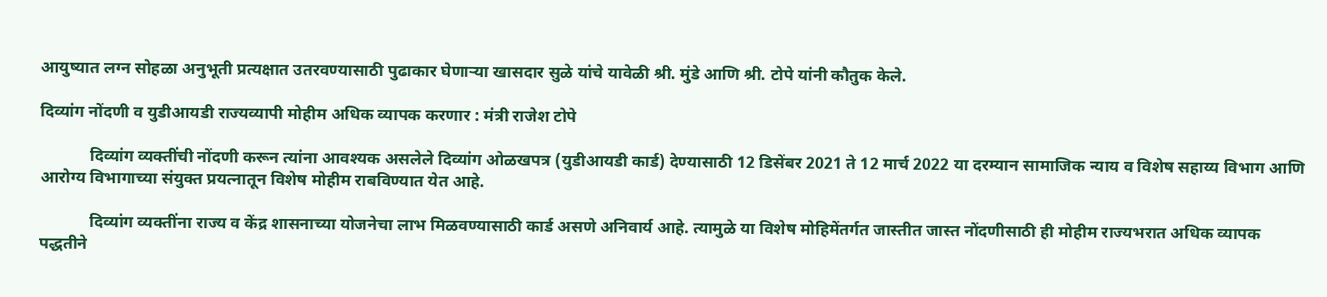आयुष्यात लग्न सोहळा अनुभूती प्रत्यक्षात उतरवण्यासाठी पुढाकार घेणाऱ्या खासदार सुळे यांचे यावेळी श्री. मुंडे आणि श्री. टोपे यांनी कौतुक केले.

दिव्यांग नोंदणी व युडीआयडी राज्यव्यापी मोहीम अधिक व्यापक करणार : मंत्री राजेश टोपे

            दिव्यांग व्यक्तींची नोंदणी करून त्यांना आवश्यक असलेले दिव्यांग ओळखपत्र (युडीआयडी कार्ड) देण्यासाठी 12 डिसेंबर 2021 ते 12 मार्च 2022 या दरम्यान सामाजिक न्याय व विशेष सहाय्य विभाग आणि आरोग्य विभागाच्या संयुक्त प्रयत्नातून विशेष मोहीम राबविण्यात येत आहे.

            दिव्यांग व्यक्तींना राज्य व केंद्र शासनाच्या योजनेचा लाभ मिळवण्यासाठी कार्ड असणे अनिवार्य आहे. त्यामुळे या विशेष मोहिमेंतर्गत जास्तीत जास्त नोंदणीसाठी ही मोहीम राज्यभरात अधिक व्यापक पद्धतीने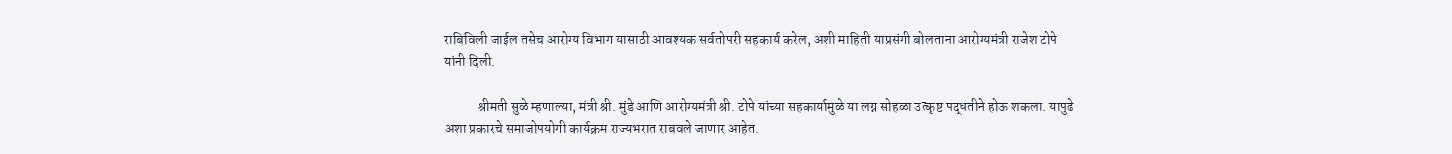राबिविली जाईल तसेच आरोग्य विभाग यासाठी आवश्यक सर्वतोपरी सहकार्य करेल, अशी माहिती याप्रसंगी बोलताना आरोग्यमंत्री राजेश टोपे यांनी दिली.

            श्रीमती सुळे म्हणाल्या, मंत्री श्री. मुंडे आणि आरोग्यमंत्री श्री. टोपे यांच्या सहकार्यामुळे या लग्न सोहळा उत्कृष्ट पद्धतीने होऊ शकला. यापुढे अशा प्रकारचे समाजोपयोगी कार्यक्रम राज्यभरात राबवले जाणार आहेत.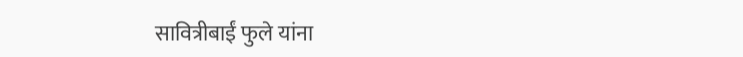सावित्रीबाईं फुले यांना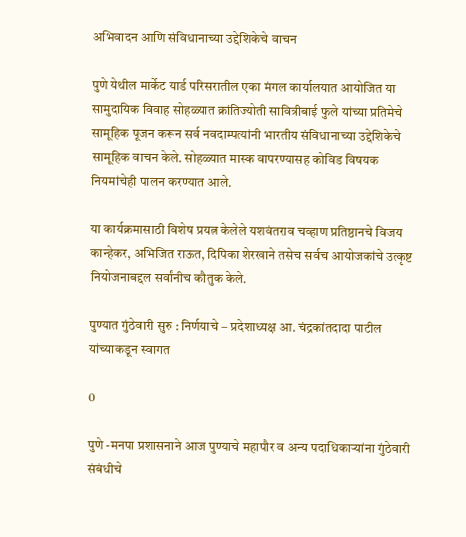अभिवादन आणि संविधानाच्या उद्देशिकेचे वाचन

पुणे येथील मार्केट यार्ड परिसरातील एका मंगल कार्यालयात आयोजित या सामुदायिक विवाह सोहळ्यात क्रांतिज्योती सावित्रीबाई फुले यांच्या प्रतिमेचे सामूहिक पूजन करून सर्व नवदाम्पत्यांनी भारतीय संविधानाच्या उद्देशिकेचे सामूहिक वाचन केले. सोहळ्यात मास्क वापरण्यासह कोविड विषयक नियमांचेही पालन करण्यात आले.

या कार्यक्रमासाठी विशेष प्रयत्न केलेले यशवंतराव चव्हाण प्रतिष्ठानचे विजय कान्हेकर, अभिजित राऊत, दिपिका शेरखाने तसेच सर्वच आयोजकांचे उत्कृष्ट नियोजनाबद्दल सर्वांनीच कौतुक केले.

पुण्यात गुंठेवारी सुरु : निर्णयाचे – प्रदेशाध्यक्ष आ. चंद्रकांतदादा पाटील यांच्याकडून स्वागत

0

पुणे -मनपा प्रशासनाने आज पुण्याचे महापौर व अन्य पदाधिकाऱ्यांना गुंठेवारी संबंधीचे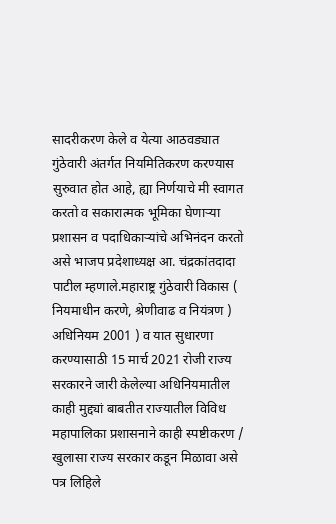सादरीकरण केले व येत्या आठवड्यात गुंठेवारी अंतर्गत नियमितिकरण करण्यास सुरुवात होत आहे, ह्या निर्णयाचे मी स्वागत करतो व सकारात्मक भूमिका घेणाऱ्या प्रशासन व पदाधिकाऱ्यांचे अभिनंदन करतो असे भाजप प्रदेशाध्यक्ष आ. चंद्रकांतदादा पाटील म्हणाले.महाराष्ट्र गुंठेवारी विकास ( नियमाधीन करणे, श्रेणीवाढ व नियंत्रण ) अधिनियम 2001 ) व यात सुधारणा करण्यासाठी 15 मार्च 2021 रोजी राज्य सरकारने जारी केलेल्या अधिनियमातील काही मुद्द्यां बाबतीत राज्यातील विविध महापालिका प्रशासनाने काही स्पष्टीकरण / खुलासा राज्य सरकार कडून मिळावा असे पत्र लिहिले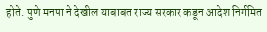होते. पुणे मनपा ने देखील याबाबत राज्य सरकार कडून आदेश निर्गमित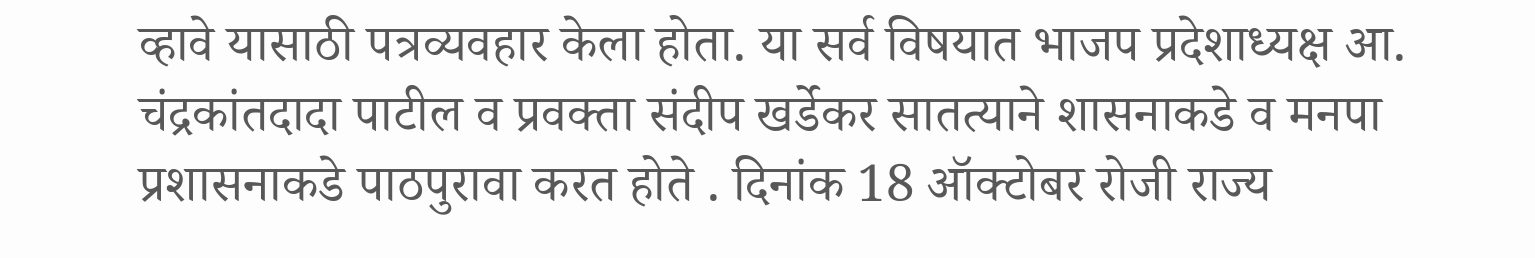व्हावे यासाठी पत्रव्यवहार केला होता. या सर्व विषयात भाजप प्रदेशाध्यक्ष आ. चंद्रकांतदादा पाटील व प्रवक्ता संदीप खर्डेकर सातत्याने शासनाकडे व मनपा प्रशासनाकडे पाठपुरावा करत होते . दिनांक 18 ऑक्टोबर रोजी राज्य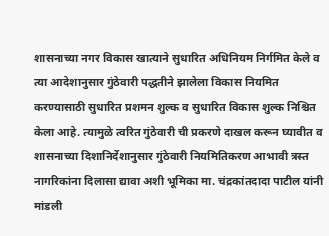शासनाच्या नगर विकास खात्याने सुधारित अधिनियम निर्गमित केले व त्या आदेशानुसार गुंठेवारी पद्धतीने झालेला विकास नियमित करण्यासाठी सुधारित प्रशमन शुल्क व सुधारित विकास शुल्क निश्चित केला आहे. त्यामुळे त्वरित गुंठेवारी ची प्रकरणे दाखल करून घ्यावीत व शासनाच्या दिशानिर्देशानुसार गुंठेवारी नियमितिकरण आभावी त्रस्त नागरिकांना दिलासा द्यावा अशी भूमिका मा. चंद्रकांतदादा पाटील यांनी मांडली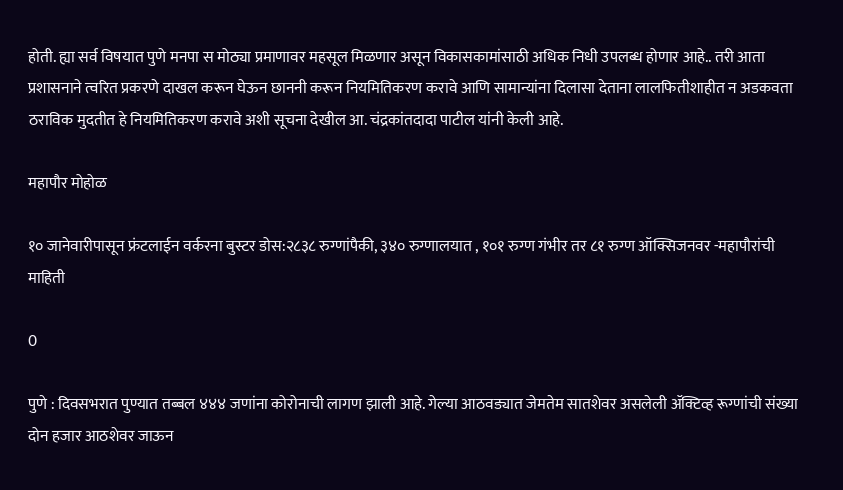होती. ह्या सर्व विषयात पुणे मनपा स मोठ्या प्रमाणावर महसूल मिळणार असून विकासकामांसाठी अधिक निधी उपलब्ध होणार आहे.. तरी आता प्रशासनाने त्वरित प्रकरणे दाखल करून घेऊन छाननी करून नियमितिकरण करावे आणि सामान्यांना दिलासा देताना लालफितीशाहीत न अडकवता ठराविक मुदतीत हे नियमितिकरण करावे अशी सूचना देखील आ. चंद्रकांतदादा पाटील यांनी केली आहे.

महापौर मोहोळ

१० जानेवारीपासून फ्रंटलाईन वर्करना बुस्टर डोस:२८३८ रुग्णांपैकी, ३४० रुग्णालयात , १०१ रुग्ण गंभीर तर ८१ रुग्ण ऑक्सिजनवर -महापौरांची माहिती

0

पुणे : दिवसभरात पुण्यात तब्बल ४४४ जणांना कोरोनाची लागण झाली आहे. गेल्या आठवड्यात जेमतेम सातशेवर असलेली ॲक्टिव्ह रूग्णांची संख्या दोन हजार आठशेवर जाऊन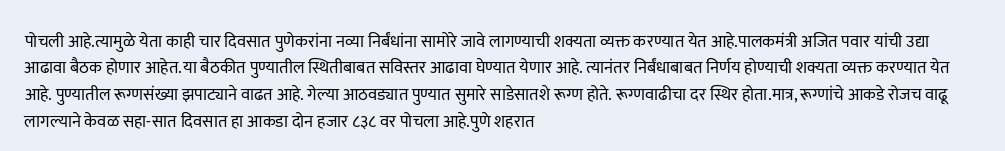पोचली आहे.त्यामुळे येता काही चार दिवसात पुणेकरांना नव्या निर्बंधांना सामोरे जावे लागण्याची शक्यता व्यक्त करण्यात येत आहे.पालकमंत्री अजित पवार यांची उद्या आढावा बैठक होणार आहेत.या बैठकीत पुण्यातील स्थितीबाबत सविस्तर आढावा घेण्यात येणार आहे. त्यानंतर निर्बंधाबाबत निर्णय होण्याची शक्यता व्यक्त करण्यात येत आहे. पुण्यातील रूग्णसंख्या झपाट्याने वाढत आहे. गेल्या आठवड्यात पुण्यात सुमारे साडेसातशे रूग्ण होते. रूग्णवाढीचा दर स्थिर होता.मात्र, रूग्णांचे आकडे रोजच वाढू लागल्याने केवळ सहा-सात दिवसात हा आकडा दोन हजार ८३८ वर पोचला आहे.पुणे शहरात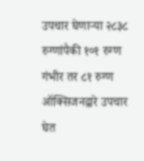उपचार घेणाऱ्या २८३८ रुग्णांपैकी १०१ रुग्ण गंभीर तर ८१ रुग्ण ऑक्सिजनद्वारे उपचार घेत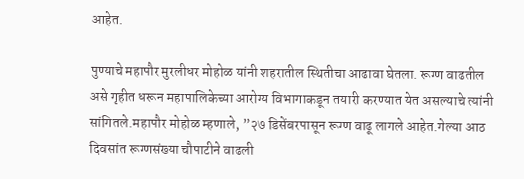आहेत.

पुण्याचे महापौर मुरलीधर मोहोळ यांनी शहरातील स्थितीचा आढावा घेतला. रूग्ण वाढतील असे गृहीत धरून महापालिकेच्या आरोग्य विभागाकडून तयारी करण्यात येत असल्याचे त्यांनी सांगितले.महापौर मोहोळ म्हणाले, ”२७ डिसेंबरपासून रूग्ण वाढू लागले आहेत.गेल्या आठ दिवसांत रूग्णसंख्या चौपाटीने वाढली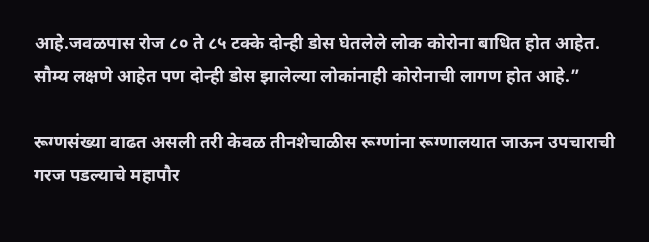आहे.जवळपास रोज ८० ते ८५ टक्के दोन्ही डोस घेतलेले लोक कोरोना बाधित होत आहेत. सौम्य लक्षणे आहेत पण दोन्ही डोस झालेल्या लोकांनाही कोरोनाची लागण होत आहे.”

रूग्णसंख्या वाढत असली तरी केवळ तीनशेचाळीस रूग्णांना रूग्णालयात जाऊन उपचाराची गरज पडल्याचे महापौर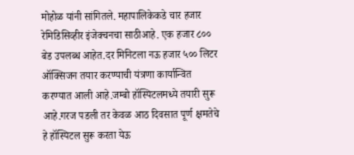मोहोळ यांनी सांगितले. महापालिकेकडे चार हजार रेमिडिसिव्हीर इंजेक्चनचा साठीआहे. एक हजार ८०० बेड उपलब्ध आहेत.दर मिनिटला नऊ हजार ५०० लिटर ऑक्सिजन तयार करण्याची यंत्रणा कार्यान्वित करण्यात आली आहे.जम्बो हॉस्पिटलमध्ये तयारी सुरू आहे.गरज पडली तर केवळ आठ दिवसात पूर्ण क्षमतेचे हे हॉस्पिटल सुरू करता येऊ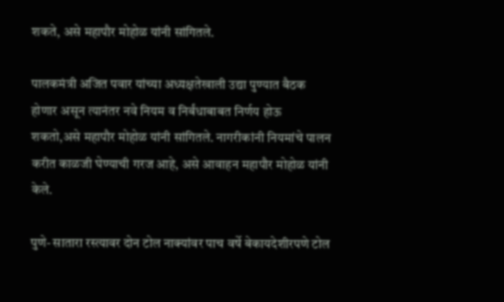शकते, असे महापौर मोहोळ यांनी सांगितले.

पालकमंत्री अजित पवार यांच्या अध्यक्षतेखाली उद्या पुण्यात बैठक होणार असून त्यानंतर नवे नियम व निर्बंधाबाबत निर्णय होऊ शकतो,असे महापौर मोहोळ यांनी सांगितले. नागरीकांनी नियमांचे पालन करीत काळजी घेण्याची गरज आहे, असे आवाहन महापौर मोहोळ यांनी केले.

पुणे- सातारा रस्त्यावर दोन टोल नाक्यांवर पाच वर्षे बेकायदेशीरपणे टोल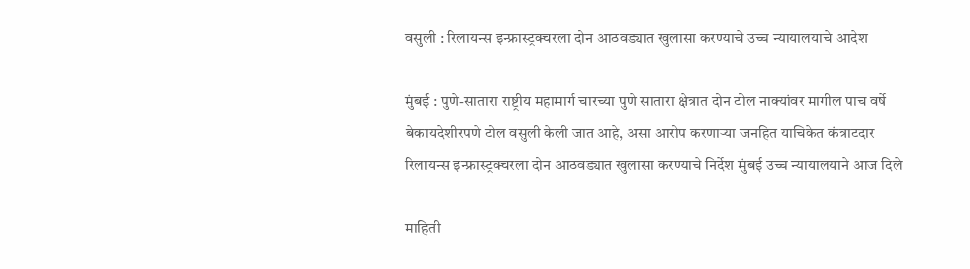वसुली : रिलायन्स इन्फ्रास्ट्रक्चरला दोन आठवड्यात खुलासा करण्याचे उच्च न्यायालयाचे आदेश

मुंबई : पुणे-सातारा राष्ट्रीय महामार्ग चारच्या पुणे सातारा क्षेत्रात दोन टोल नाक्यांवर मागील पाच वर्षे बेकायदेशीरपणे टोल वसुली केली जात आहे, असा आरोप करणाऱ्या जनहित याचिकेत कंत्राटदार रिलायन्स इन्फ्रास्ट्रक्चरला दोन आठवड्यात खुलासा करण्याचे निर्देश मुंबई उच्च न्यायालयाने आज दिले

माहिती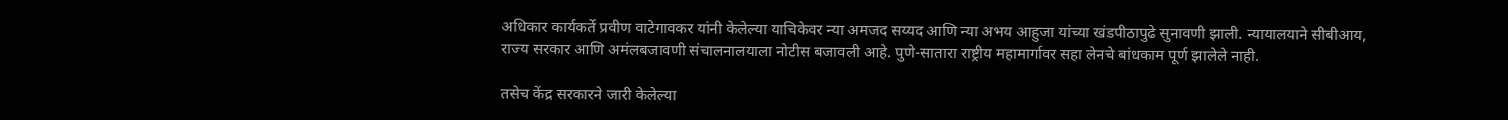अधिकार कार्यकर्ते प्रवीण वाटेगावकर यांनी केलेल्या याचिकेवर न्या अमजद सय्यद आणि न्या अभय आहुजा यांच्या खंडपीठापुढे सुनावणी झाली. न्यायालयाने सीबीआय, राज्य सरकार आणि अमंलबजावणी संचालनालयाला नोटीस बजावली आहे. पुणे-सातारा राष्ट्रीय महामार्गावर सहा लेनचे बांधकाम पूर्ण झालेले नाही.

तसेच केंद्र सरकारने जारी केलेल्या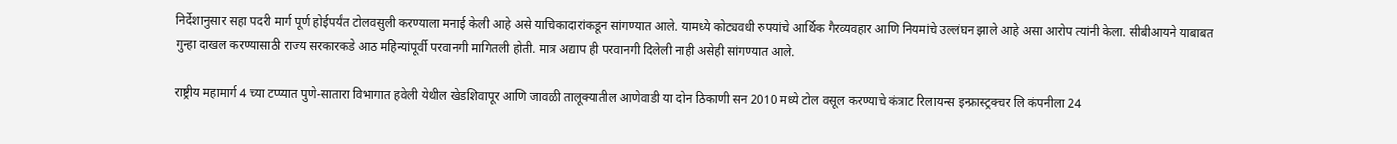निर्देशानुसार सहा पदरी मार्ग पूर्ण होईपर्यंत टोलवसुली करण्याला मनाई केली आहे असे याचिकादारांकडून सांगण्यात आले. यामध्ये कोट्यवधी रुपयांचे आर्थिक गैरव्यवहार आणि नियमांचे उल्लंघन झाले आहे असा आरोप त्यांनी केला. सीबीआयने याबाबत गुन्हा दाखल करण्यासाठी राज्य सरकारकडे आठ महिन्यांपूर्वी परवानगी मागितली होती. मात्र अद्याप ही परवानगी दिलेली नाही असेही सांगण्यात आले.

राष्ट्रीय महामार्ग 4 च्या टप्प्यात पुणे-सातारा विभागात हवेली येथील खेडशिवापूर आणि जावळी तालूक्यातील आणेवाडी या दोन ठिकाणी सन 2010 मध्ये टोल वसूल करण्याचे कंत्राट रिलायन्स इन्फ्रास्ट्रक्चर लि कंपनीला 24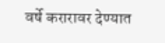वर्षे करारावर देण्यात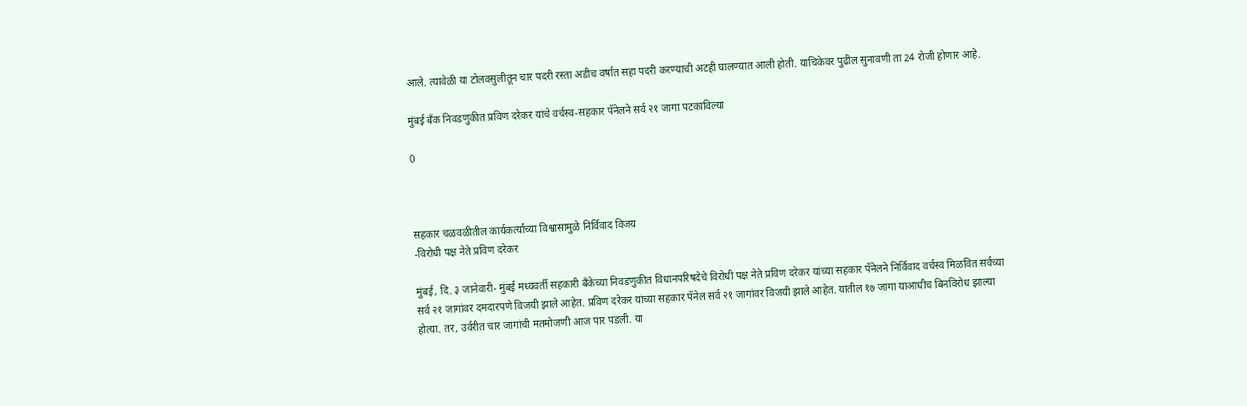आले. त्यावेळी या टोलवसुलीतून चार पदरी रस्ता अडीच वर्षात सहा पदरी करण्याची अटही घालण्यात आली होती. याचिकेवर पुढील सुनावणी ता 24 रोजी होणार आहे.

मुंबई बँक निवडणुकीत प्रविण दरेकर यांचे वर्चस्व-सहकार पॅनेलने सर्व २१ जागा पटकाविल्या

0



सहकार चळवळीतील कार्यकर्त्यांच्या विश्वासामुळे निर्विवाद विजय
-विरोधी पक्ष नेते प्रविण दरेकर

मुंबई, दि. ३ जानेवारी- मुंबई मध्यवर्ती सहकारी बँकेच्या निवडणुकीत विधानपरिषदेचे विरोधी पक्ष नेते प्रविण दरेकर यांच्या सहकार पॅनेलने निर्विवाद वर्चस्व मिळवित सर्वच्या सर्व २१ जागांवर दमदारपणे विजयी झाले आहेत. प्रविण दरेकर यांच्या सहकार पॅनेल सर्व २१ जागांवर विजयी झाले आहेत. यातील १७ जागा याआधीच बिनविरोध झाल्या होत्या. तर, उर्वरीत चार जागांची मतमोजणी आज पार पडली. या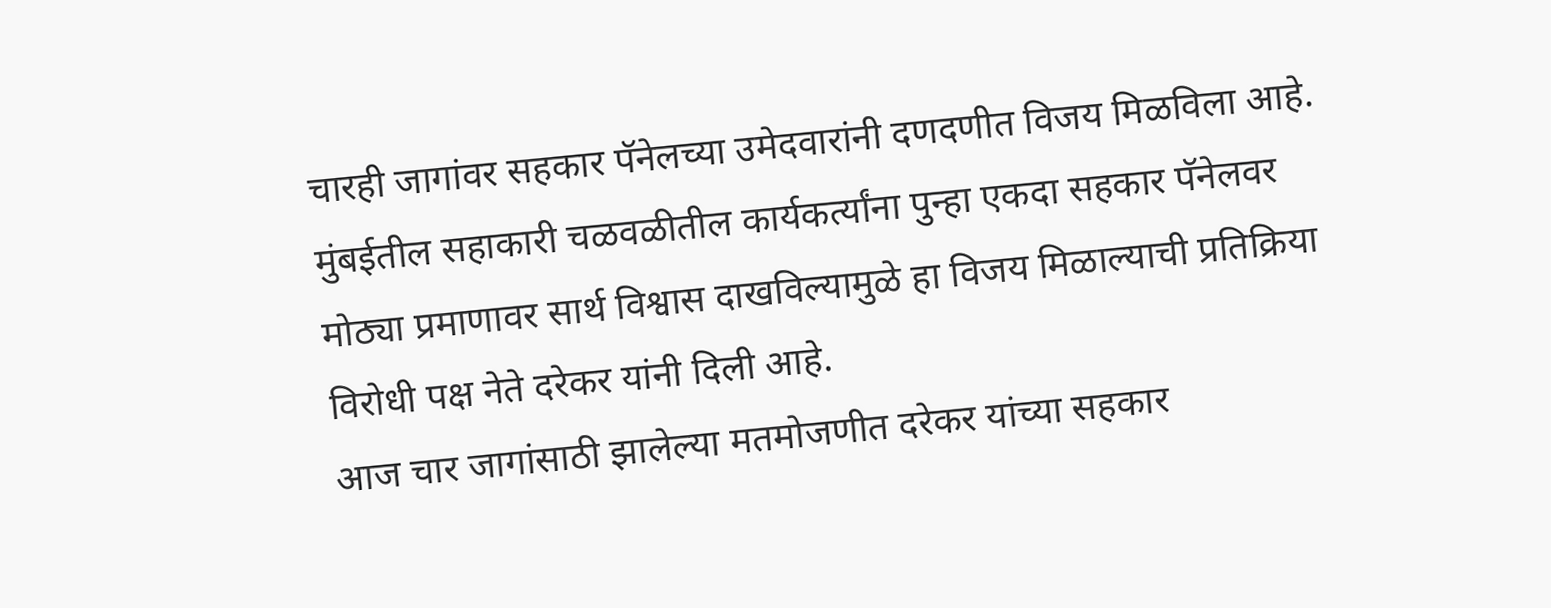चारही जागांवर सहकार पॅनेलच्या उमेदवारांनी दणदणीत विजय मिळविला आहे. मुंबईतील सहाकारी चळवळीतील कार्यकर्त्यांना पुन्हा एकदा सहकार पॅनेलवर मोठ्या प्रमाणावर सार्थ विश्वास दाखविल्यामुळे हा विजय मिळाल्याची प्रतिक्रिया विरोधी पक्ष नेते दरेकर यांनी दिली आहे.
आज चार जागांसाठी झालेल्या मतमोजणीत दरेकर यांच्या सहकार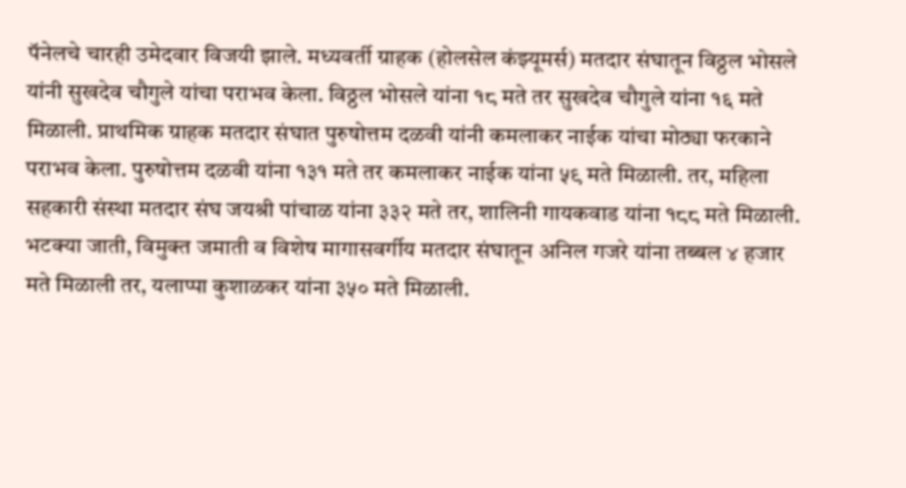पॅनेलचे चारही उमेदवार विजयी झाले. मध्यवर्ती ग्राहक (होलसेल कंझ्यूमर्स) मतदार संघातून विठ्ठल भोसले यांनी सुखदेव चौगुले यांचा पराभव केला. विठ्ठल भोसले यांना १८ मते तर सुखदेव चौगुले यांना १६ मते मिळाली. प्राथमिक ग्राहक मतदार संघात पुरुषोत्तम दळवी यांनी कमलाकर नाईक यांचा मोठ्या फरकाने पराभव केला. पुरुषोत्तम दळवी यांना १३१ मते तर कमलाकर नाईक यांना ५९ मते मिळाली. तर, महिला सहकारी संस्था मतदार संघ जयश्री पांचाळ यांना ३३२ मते तर, शालिनी गायकवाड यांना १८८ मते मिळाली.
भटक्या जाती, विमुक्त जमाती व विशेष मागासवर्गीय मतदार संघातून अनिल गजरे यांना तब्बल ४ हजार मते मिळाली तर, यलाप्पा कुशाळकर यांना ३५० मते मिळाली.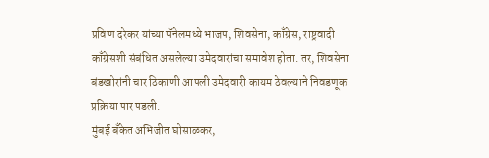प्रविण दरेकर यांच्या पॅनेलमध्ये भाजप, शिवसेना, काँग्रेस, राष्ट्रवादी काँग्रेसशी संबंधित असलेल्या उमेदवारांचा समावेश होता. तर, शिवसेना बंडखोरांनी चार ठिकाणी आपली उमेदवारी कायम ठेवल्याने निवडणूक प्रक्रिया पार पडली.
मुंबई बँकेत अभिजीत घोसाळकर,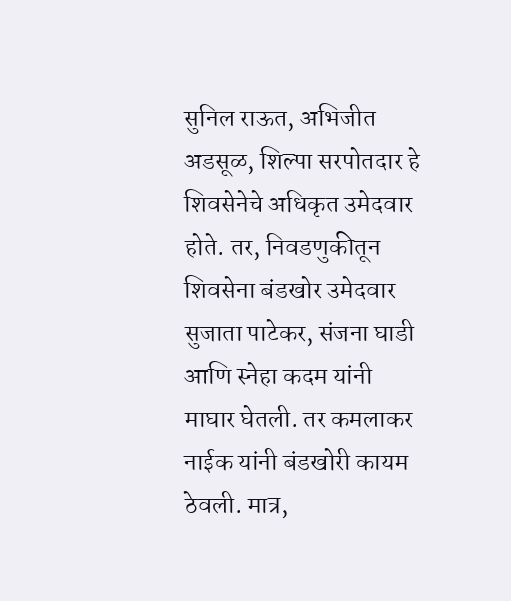सुनिल राऊत, अभिजीत अडसूळ, शिल्पा सरपोतदार हे शिवसेनेचे अधिकृत उमेदवार होते. तर, निवडणुकीतून शिवसेना बंडखोर उमेदवार सुजाता पाटेकर, संजना घाडी आणि स्नेहा कदम यांनी माघार घेतली. तर कमलाकर नाईक यांनी बंडखोरी कायम ठेवली. मात्र,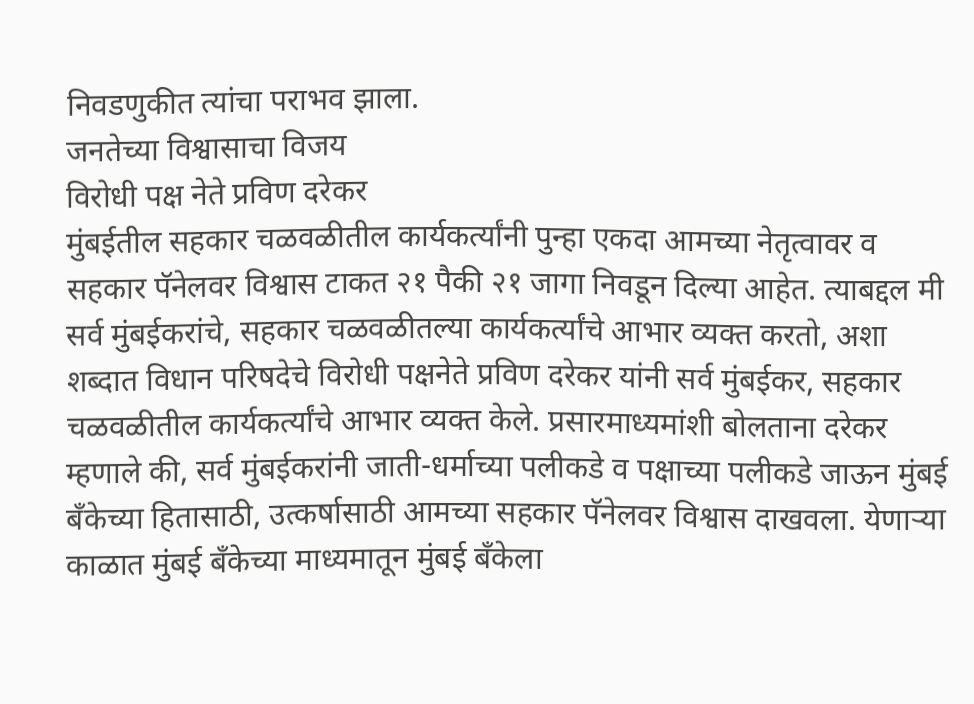निवडणुकीत त्यांचा पराभव झाला.
जनतेच्या विश्वासाचा विजय
विरोधी पक्ष नेते प्रविण दरेकर
मुंबईतील सहकार चळवळीतील कार्यकर्त्यांनी पुन्हा एकदा आमच्या नेतृत्वावर व सहकार पॅनेलवर विश्वास टाकत २१ पैकी २१ जागा निवडून दिल्या आहेत. त्याबद्दल मी सर्व मुंबईकरांचे, सहकार चळवळीतल्या कार्यकर्त्यांचे आभार व्यक्त करतो, अशा शब्दात विधान परिषदेचे विरोधी पक्षनेते प्रविण दरेकर यांनी सर्व मुंबईकर, सहकार चळवळीतील कार्यकर्त्यांचे आभार व्यक्त केले. प्रसारमाध्यमांशी बोलताना दरेकर म्हणाले की, सर्व मुंबईकरांनी जाती-धर्माच्या पलीकडे व पक्षाच्या पलीकडे जाऊन मुंबई बँकेच्या हितासाठी, उत्कर्षासाठी आमच्या सहकार पॅनेलवर विश्वास दाखवला. येणाऱ्या काळात मुंबई बँकेच्या माध्यमातून मुंबई बँकेला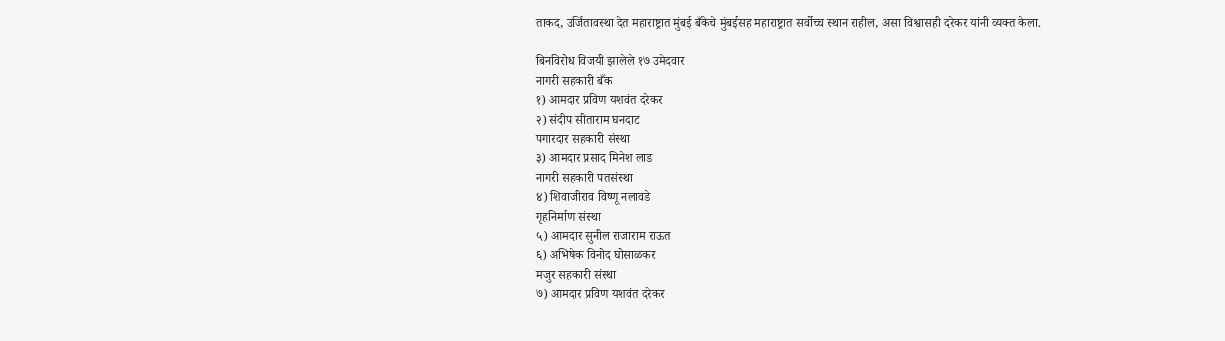ताकद, उर्जितावस्था देत महाराष्ट्रात मुंबई बँकेचे मुंबईसह महाराष्ट्रात सर्वोच्च स्थान राहील, असा विश्वासही दरेकर यांनी व्यक्त केला.

बिनविरोध विजयी झालेले १७ उमेदवार
नागरी सहकारी बँक
१) आमदार प्रविण यशवंत दरेकर
२) संदीप सीताराम घनदाट
पगारदार सहकारी संस्था
३) आमदार प्रसाद मिनेश लाड
नागरी सहकारी पतसंस्था
४) शिवाजीराव विष्णू नलावडे
गृहनिर्माण संस्था
५) आमदार सुनील राजाराम राऊत
६) अभिषेक विनोद घोसाळकर
मजुर सहकारी संस्था
७) आमदार प्रविण यशवंत दरेकर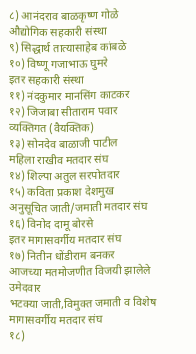८) आनंदराव बाळकृष्ण गोळे
औद्योगिक सहकारी संस्था
९) सिद्धार्थ तात्यासाहेब कांबळे
१०) विष्णू गजाभाऊ घुमरे
इतर सहकारी संस्था
११) नंदकुमार मानसिंग काटकर
१२) जिजाबा सीताराम पवार
व्यक्तिगत (वैयक्तिक)
१३) सोनदेव बाळाजी पाटील
महिला राखीव मतदार संघ
१४) शिल्पा अतुल सरपोतदार
१५) कविता प्रकाश देशमुख
अनुसूचित जाती/जमाती मतदार संघ
१६) विनोद दामू बोरसे
इतर मागासवर्गीय मतदार संघ
१७) नितीन धोंडीराम बनकर
आजच्या मतमोजणीत विजयी झालेले उमेदवार
भटक्या जाती,विमुक्त जमाती व विशेष मागासवर्गीय मतदार संघ
१८)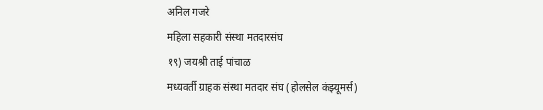अनिल गजरे
महिला सहकारी संस्था मतदारसंघ
१९) जयश्री ताई पांचाळ
मध्यवर्ती ग्राहक संस्था मतदार संघ (होलसेल कंझ्यूमर्स)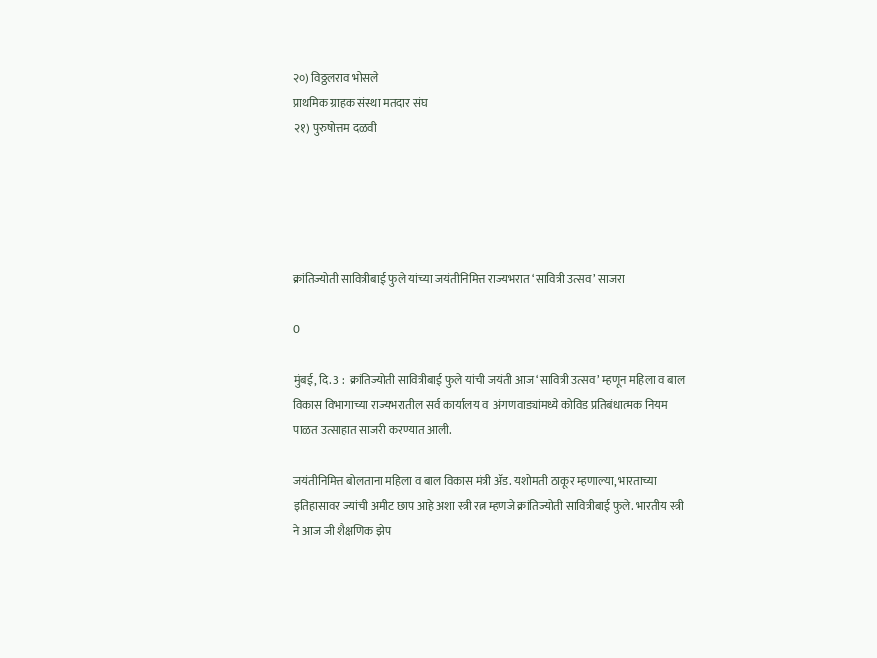२०) विठ्ठलराव भोसले
प्राथमिक ग्राहक संस्था मतदार संघ
२१) पुरुषोत्तम दळवी





क्रांतिज्योती सावित्रीबाई फुले यांच्या जयंतीनिमित्त राज्यभरात ‘सावित्री उत्सव’ साजरा

0

मुंबई, दि. 3 :  क्रांतिज्योती सावित्रीबाई फुले यांची जयंती आज ‘सावित्री उत्सव’ म्हणून महिला व बाल विकास विभागाच्या राज्यभरातील सर्व कार्यालय व  अंगणवाड्यांमध्ये कोविड प्रतिबंधात्मक नियम पाळत उत्साहात साजरी करण्यात आली.

जयंतीनिमित्त बोलताना महिला व बाल विकास मंत्री ॲड. यशोमती ठाकूर म्हणाल्या, भारताच्या इतिहासावर ज्यांची अमीट छाप आहे अशा स्त्री रत्न म्हणजे क्रांतिज्योती सावित्रीबाई फुले. भारतीय स्त्री ने आज जी शैक्षणिक झेप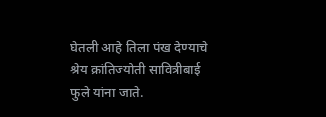घेतली आहे तिला पंख देण्याचे श्रेय क्रांतिज्योती सावित्रीबाई फुले यांना जाते.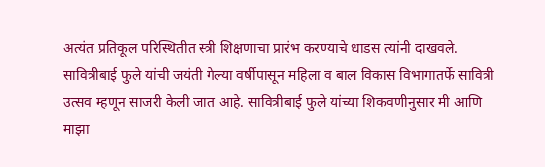अत्यंत प्रतिकूल परिस्थितीत स्त्री शिक्षणाचा प्रारंभ करण्याचे धाडस त्यांनी दाखवले. सावित्रीबाई फुले यांची जयंती गेल्या वर्षीपासून महिला व बाल विकास विभागातर्फे सावित्री उत्सव म्हणून साजरी केली जात आहे. सावित्रीबाई फुले यांच्या शिकवणीनुसार मी आणि माझा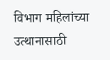विभाग महिलांच्या उत्थानासाठी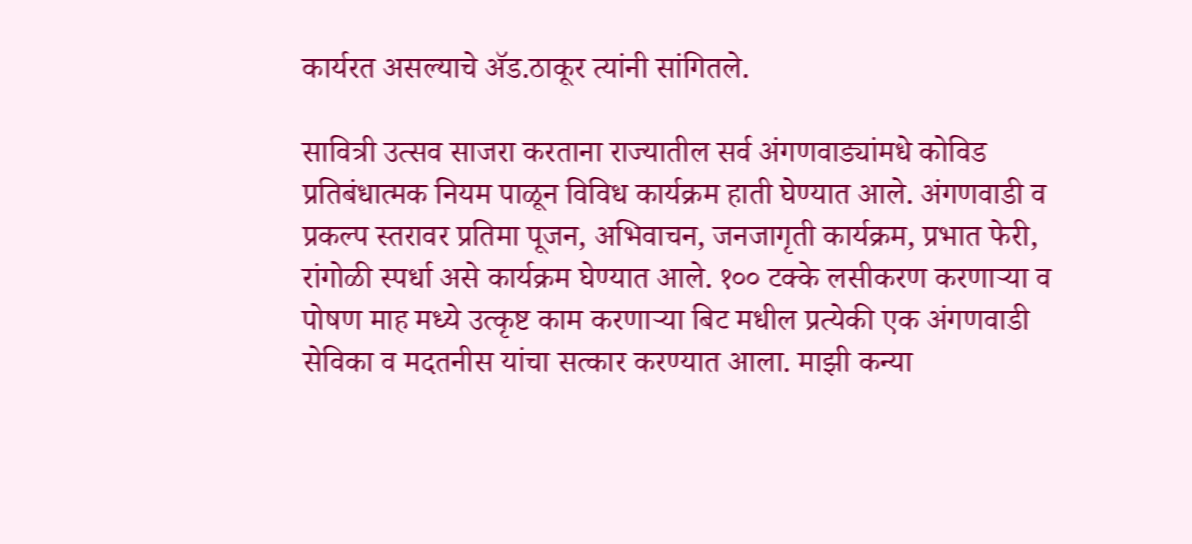कार्यरत असल्याचे ॲड.ठाकूर त्यांनी सांगितले.

सावित्री उत्सव साजरा करताना राज्यातील सर्व अंगणवाड्यांमधे कोविड प्रतिबंधात्मक नियम पाळून विविध कार्यक्रम हाती घेण्यात आले. अंगणवाडी व प्रकल्प स्तरावर प्रतिमा पूजन, अभिवाचन, जनजागृती कार्यक्रम, प्रभात फेरी, रांगोळी स्पर्धा असे कार्यक्रम घेण्यात आले. १०० टक्के लसीकरण करणाऱ्या व पोषण माह मध्ये उत्कृष्ट काम करणाऱ्या बिट मधील प्रत्येकी एक अंगणवाडी सेविका व मदतनीस यांचा सत्कार करण्यात आला. माझी कन्या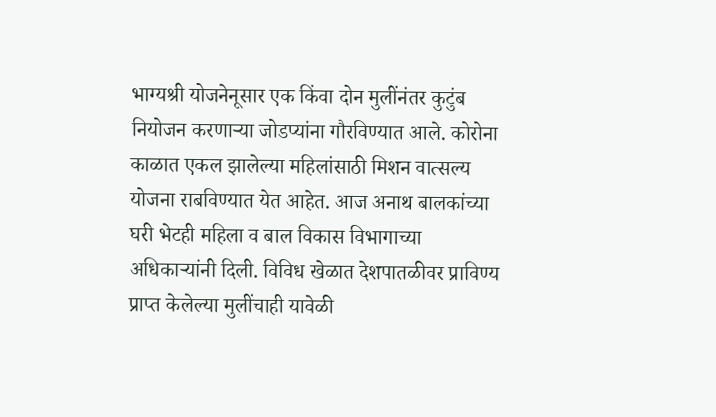भाग्यश्री योजनेनूसार एक किंवा दोन मुलींनंतर कुटुंब नियोजन करणाऱ्या जोडप्यांना गौरविण्यात आले. कोरोना काळात एकल झालेल्या महिलांसाठी मिशन वात्सल्य योजना राबविण्यात येत आहेत. आज अनाथ बालकांच्या घरी भेटही महिला व बाल विकास विभागाच्या अधिकाऱ्यांनी दिली. विविध खेळात देशपातळीवर प्राविण्य प्राप्त केलेल्या मुलींचाही यावेळी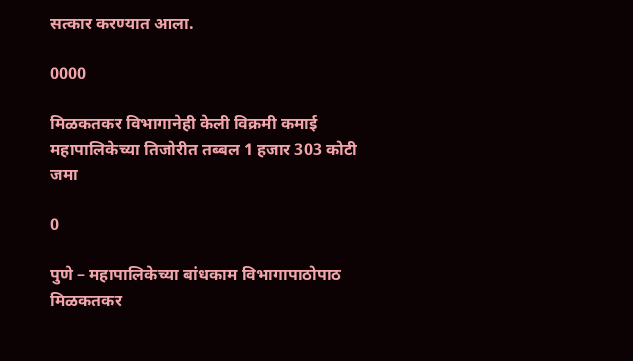सत्कार करण्यात आला.

0000

मिळकतकर विभागानेही केली विक्रमी कमाई महापालिकेच्या तिजोरीत तब्बल 1 हजार 303 कोटी जमा

0

पुणे – महापालिकेच्या बांधकाम विभागापाठोपाठ मिळकतकर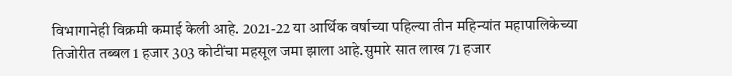विभागानेही विक्रमी कमाई केली आहे. 2021-22 या आर्थिक वर्षाच्या पहिल्या तीन महिन्यांत महापालिकेच्या तिजोरीत तब्बल 1 हजार 303 कोटींचा महसूल जमा झाला आहे.सुमारे सात लाख 71 हजार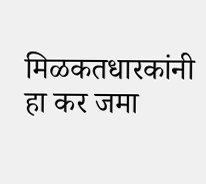मिळकतधारकांनी हा कर जमा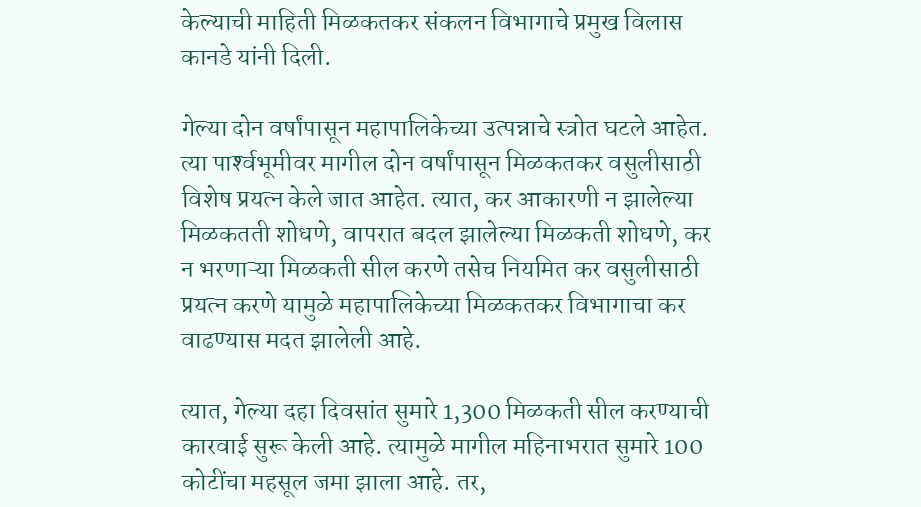केल्याची माहिती मिळकतकर संकलन विभागाचे प्रमुख विलास कानडे यांनी दिली.

गेल्या दोन वर्षांपासून महापालिकेच्या उत्पन्नाचे स्त्रोत घटले आहेत. त्या पार्श्‍वभूमीवर मागील दोन वर्षांपासून मिळकतकर वसुलीसाठी विशेष प्रयत्न केले जात आहेत. त्यात, कर आकारणी न झालेल्या मिळकतती शोधणे, वापरात बदल झालेल्या मिळकती शोधणे, कर न भरणाऱ्या मिळकती सील करणे तसेच नियमित कर वसुलीसाठी प्रयत्न करणे यामुळे महापालिकेच्या मिळकतकर विभागाचा कर वाढण्यास मदत झालेली आहे.

त्यात, गेल्या दहा दिवसांत सुमारे 1,300 मिळकती सील करण्याची कारवाई सुरू केली आहे. त्यामुळे मागील महिनाभरात सुमारे 100 कोटींचा महसूल जमा झाला आहे. तर,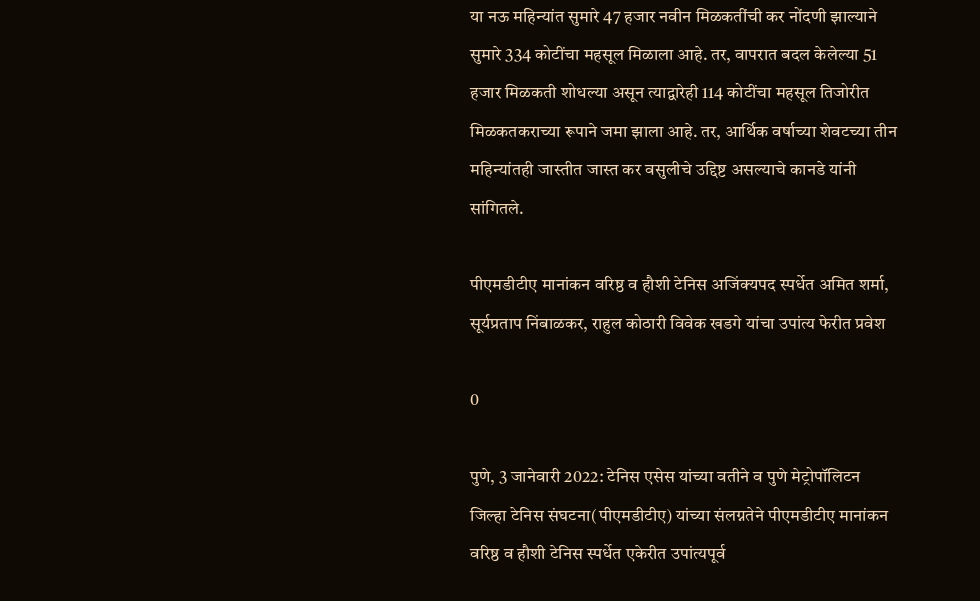या नऊ महिन्यांत सुमारे 47 हजार नवीन मिळकतींची कर नोंदणी झाल्याने सुमारे 334 कोटींचा महसूल मिळाला आहे. तर, वापरात बदल केलेल्या 51 हजार मिळकती शोधल्या असून त्याद्वारेही 114 कोटींचा महसूल तिजोरीत मिळकतकराच्या रूपाने जमा झाला आहे. तर, आर्थिक वर्षाच्या शेवटच्या तीन महिन्यांतही जास्तीत जास्त कर वसुलीचे उद्दिष्ट असल्याचे कानडे यांनी सांगितले.

पीएमडीटीए मानांकन वरिष्ठ व हौशी टेनिस अजिंक्यपद स्पर्धेत अमित शर्मा, सूर्यप्रताप निंबाळकर, राहुल कोठारी विवेक खडगे यांचा उपांत्य फेरीत प्रवेश

0

पुणे, 3 जानेवारी 2022: टेनिस एसेस यांच्या वतीने व पुणे मेट्रोपॉलिटन जिल्हा टेनिस संघटना(पीएमडीटीए) यांच्या संलग्नतेने पीएमडीटीए मानांकन वरिष्ठ व हौशी टेनिस स्पर्धेत एकेरीत उपांत्यपूर्व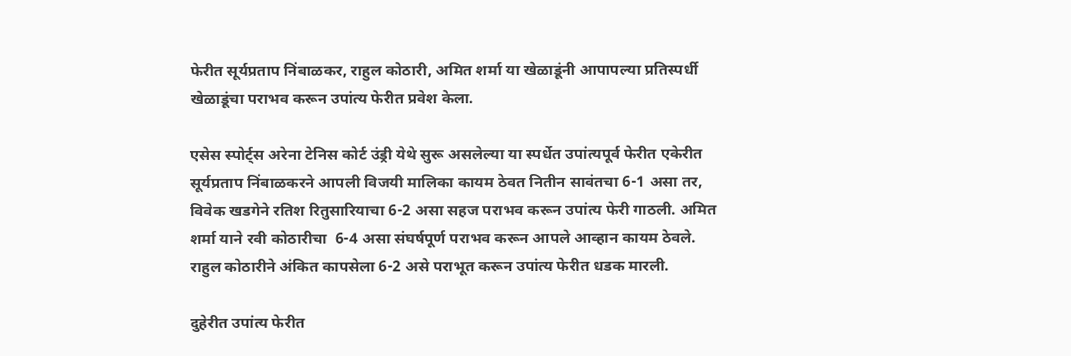फेरीत सूर्यप्रताप निंबाळकर, राहुल कोठारी, अमित शर्मा या खेळाडूंनी आपापल्या प्रतिस्पर्धी खेळाडूंचा पराभव करून उपांत्य फेरीत प्रवेश केला.

एसेस स्पोर्ट्स अरेना टेनिस कोर्ट उंड्री येथे सुरू असलेल्या या स्पर्धेत उपांत्यपूर्व फेरीत एकेरीत सूर्यप्रताप निंबाळकरने आपली विजयी मालिका कायम ठेवत नितीन सावंतचा 6-1 असा तर, विवेक खडगेने रतिश रितुसारियाचा 6-2 असा सहज पराभव करून उपांत्य फेरी गाठली. अमित शर्मा याने रवी कोठारीचा  6-4 असा संघर्षपूर्ण पराभव करून आपले आव्हान कायम ठेवले. राहुल कोठारीने अंकित कापसेला 6-2 असे पराभूत करून उपांत्य फेरीत धडक मारली.

दुहेरीत उपांत्य फेरीत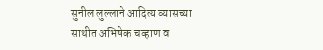सुनील लुल्लाने आदित्य व्यासच्या साथीत अभिषेक चव्हाण व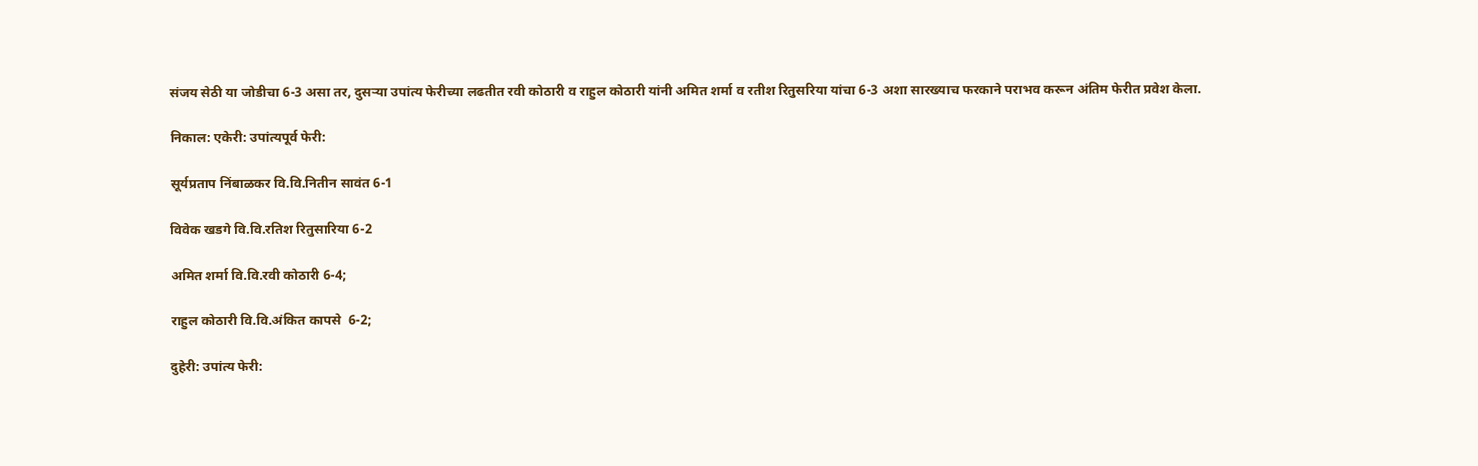संजय सेठी या जोडीचा 6-3 असा तर, दुसऱ्या उपांत्य फेरीच्या लढतीत रवी कोठारी व राहुल कोठारी यांनी अमित शर्मा व रतीश रितुसरिया यांचा 6-3 अशा सारख्याच फरकाने पराभव करून अंतिम फेरीत प्रवेश केला.

निकाल: एकेरी: उपांत्यपूर्व फेरी:

सूर्यप्रताप निंबाळकर वि.वि.नितीन सावंत 6-1

विवेक खडगे वि.वि.रतिश रितुसारिया 6-2

अमित शर्मा वि.वि.रवी कोठारी 6-4;

राहुल कोठारी वि.वि.अंकित कापसे  6-2;

दुहेरी: उपांत्य फेरी: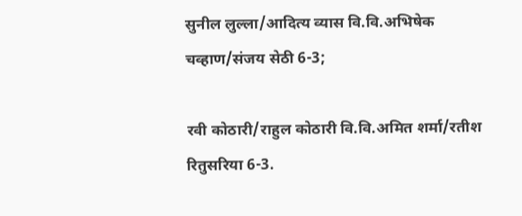सुनील लुल्ला/आदित्य व्यास वि.वि.अभिषेक चव्हाण/संजय सेठी 6-3;

रवी कोठारी/राहुल कोठारी वि.वि.अमित शर्मा/रतीश रितुसरिया 6-3.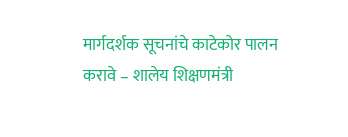मार्गदर्शक सूचनांचे काटेकोर पालन करावे – शालेय शिक्षणमंत्री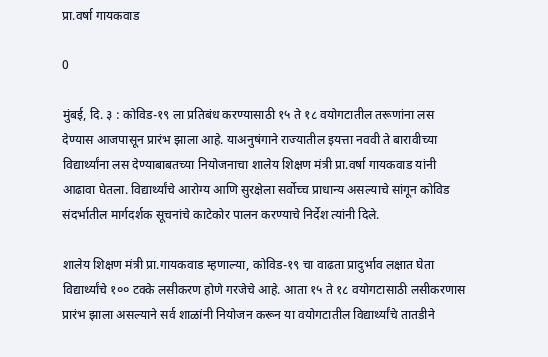प्रा.वर्षा गायकवाड

0

मुंबई, दि. ३ : कोविड-१९ ला प्रतिबंध करण्यासाठी १५ ते १८ वयोगटातील तरूणांना लस देण्यास आजपासून प्रारंभ झाला आहे. याअनुषंगाने राज्यातील इयत्ता नववी ते बारावीच्या विद्यार्थ्यांना लस देण्याबाबतच्या नियोजनाचा शालेय शिक्षण मंत्री प्रा.वर्षा गायकवाड यांनी आढावा घेतला. विद्यार्थ्यांचे आरोग्य आणि सुरक्षेला सर्वोच्च प्राधान्य असल्याचे सांगून कोविड संदर्भातील मार्गदर्शक सूचनांचे काटेकोर पालन करण्याचे निर्देश त्यांनी दिले.

शालेय शिक्षण मंत्री प्रा.गायकवाड म्हणाल्या, कोविड-१९ चा वाढता प्रादुर्भाव लक्षात घेता विद्यार्थ्यांचे १०० टक्के लसीकरण होणे गरजेचे आहे. आता १५ ते १८ वयोगटासाठी लसीकरणास प्रारंभ झाला असल्याने सर्व शाळांनी नियोजन करून या वयोगटातील विद्यार्थ्यांचे तातडीने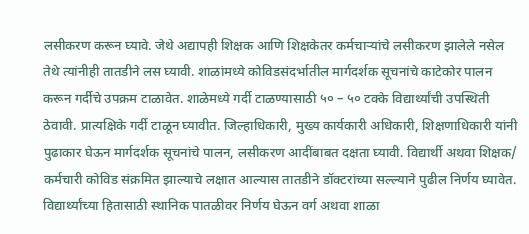लसीकरण करून घ्यावे. जेथे अद्यापही शिक्षक आणि शिक्षकेतर कर्मचाऱ्यांचे लसीकरण झालेले नसेल तेथे त्यांनीही तातडीने लस घ्यावी. शाळांमध्ये कोविडसंदर्भातील मार्गदर्शक सूचनांचे काटेकोर पालन करून गर्दीचे उपक्रम टाळावेत. शाळेमध्ये गर्दी टाळण्यासाठी ५० – ५० टक्के विद्यार्थ्यांची उपस्थिती ठेवावी. प्रात्यक्षिके गर्दी टाळून घ्यावीत. जिल्हाधिकारी, मुख्य कार्यकारी अधिकारी, शिक्षणाधिकारी यांनी पुढाकार घेऊन मार्गदर्शक सूचनांचे पालन, लसीकरण आदींबाबत दक्षता घ्यावी. विद्यार्थी अथवा शिक्षक/ कर्मचारी कोविड संक्रमित झाल्याचे लक्षात आल्यास तातडीने डॉक्टरांच्या सल्ल्याने पुढील निर्णय घ्यावेत. विद्यार्थ्यांच्या हितासाठी स्थानिक पातळीवर निर्णय घेऊन वर्ग अथवा शाळा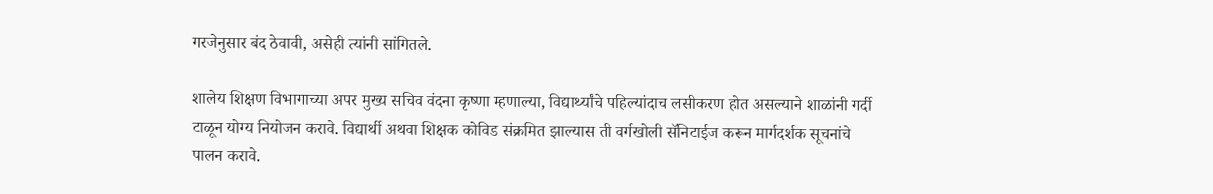गरजेनुसार बंद ठेवावी, असेही त्यांनी सांगितले.

शालेय शिक्षण विभागाच्या अपर मुख्य सचिव वंदना कृष्णा म्हणाल्या, विद्यार्थ्यांचे पहिल्यांदाच लसीकरण होत असल्याने शाळांनी गर्दी टाळून योग्य नियोजन करावे. विद्यार्थी अथवा शिक्षक कोविड संक्रमित झाल्यास ती वर्गखोली सॅनिटाईज करून मार्गदर्शक सूचनांचे पालन करावे.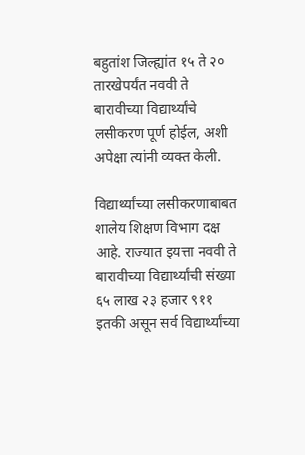बहुतांश जिल्ह्यांत १५ ते २० तारखेपर्यंत नववी ते बारावीच्या विद्यार्थ्यांचे लसीकरण पूर्ण होईल, अशी अपेक्षा त्यांनी व्यक्त केली.

विद्यार्थ्यांच्या लसीकरणाबाबत शालेय शिक्षण विभाग दक्ष आहे. राज्यात इयत्ता नववी ते बारावीच्या विद्यार्थ्यांची संख्या ६५ लाख २३ हजार ९११ इतकी असून सर्व विद्यार्थ्यांच्या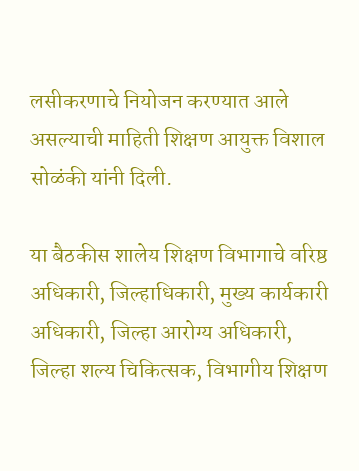लसीकरणाचे नियोजन करण्यात आले असल्याची माहिती शिक्षण आयुक्त विशाल सोळंकी यांनी दिली.

या बैठकीस शालेय शिक्षण विभागाचे वरिष्ठ अधिकारी, जिल्हाधिकारी, मुख्य कार्यकारी अधिकारी, जिल्हा आरोग्य अधिकारी, जिल्हा शल्य चिकित्सक, विभागीय शिक्षण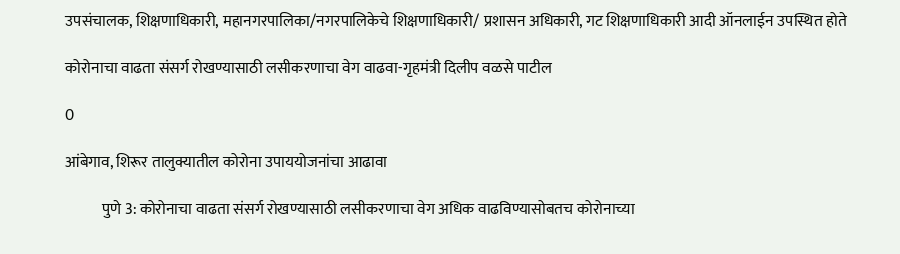उपसंचालक, शिक्षणाधिकारी, महानगरपालिका/नगरपालिकेचे शिक्षणाधिकारी/ प्रशासन अधिकारी, गट शिक्षणाधिकारी आदी ऑनलाईन उपस्थित होते

कोरोनाचा वाढता संसर्ग रोखण्यासाठी लसीकरणाचा वेग वाढवा-गृहमंत्री दिलीप वळसे पाटील

0

आंबेगाव, शिरूर तालुक्यातील कोरोना उपाययोजनांचा आढावा

            पुणे 3: कोरोनाचा वाढता संसर्ग रोखण्यासाठी लसीकरणाचा वेग अधिक वाढविण्यासोबतच कोरोनाच्या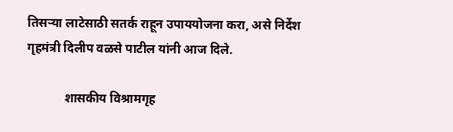तिसऱ्या लाटेसाठी सतर्क राहून उपाययोजना करा, असे निर्देश गृहमंत्री दिलीप वळसे पाटील यांनी आज दिले.

            शासकीय विश्रामगृह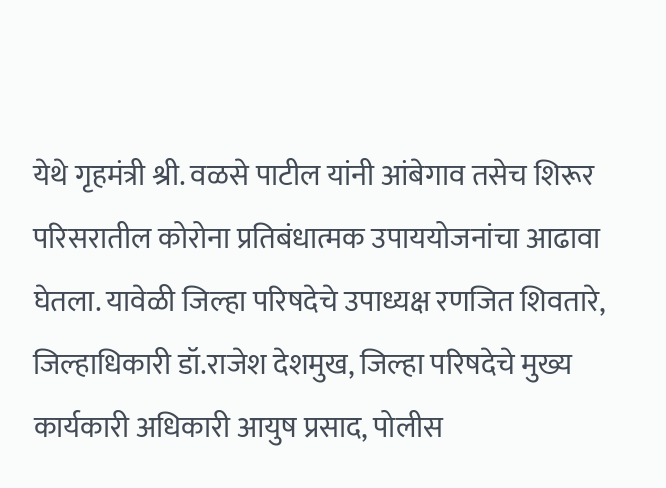येथे गृहमंत्री श्री. वळसे पाटील यांनी आंबेगाव तसेच शिरूर परिसरातील कोरोना प्रतिबंधात्मक उपाययोजनांचा आढावा घेतला. यावेळी जिल्हा परिषदेचे उपाध्यक्ष रणजित शिवतारे, जिल्हाधिकारी डॉ.राजेश देशमुख, जिल्हा परिषदेचे मुख्य कार्यकारी अधिकारी आयुष प्रसाद, पोलीस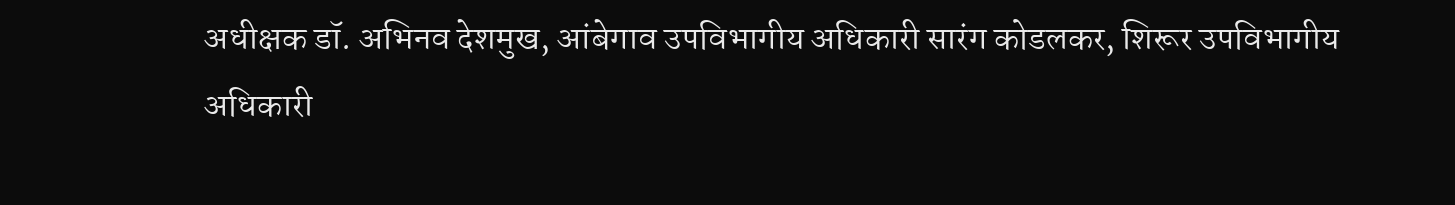अधीक्षक डॉ. अभिनव देशमुख, आंबेगाव उपविभागीय अधिकारी सारंग कोडलकर, शिरूर उपविभागीय अधिकारी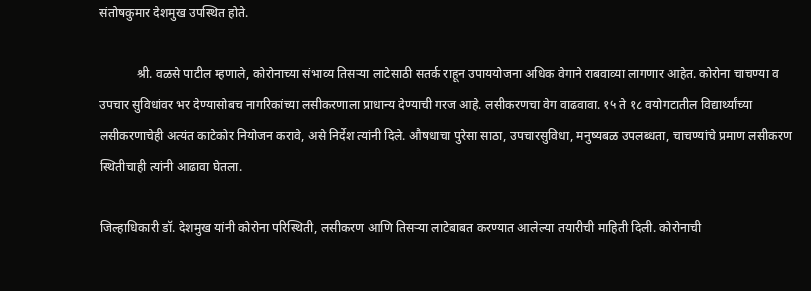संतोषकुमार देशमुख उपस्थित होते.

            श्री. वळसे पाटील म्हणाले, कोरोनाच्या संभाव्य तिसऱ्या लाटेसाठी सतर्क राहून उपाययोजना अधिक वेगाने राबवाव्या लागणार आहेत. कोरोना चाचण्या व उपचार सुविधांवर भर देण्यासोबच नागरिकांच्या लसीकरणाला प्राधान्य देण्याची गरज आहे. लसीकरणचा वेग वाढवावा. १५ ते १८ वयोगटातील विद्यार्थ्यांच्या लसीकरणाचेही अत्यंत काटेकोर नियोजन करावे, असे निर्देश त्यांनी दिले. औषधाचा पुरेसा साठा, उपचारसुविधा, मनुष्यबळ उपलब्धता, चाचण्यांचे प्रमाण लसीकरण स्थितीचाही त्यांनी आढावा घेतला.

जिल्हाधिकारी डॉ. देशमुख यांनी कोरोना परिस्थिती, लसीकरण आणि तिसऱ्या लाटेबाबत करण्यात आलेल्या तयारीची माहिती दिली. कोरोनाची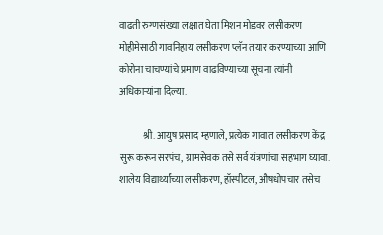वाढती रुग्णसंख्या लक्षात घेता मिशन मोडवर लसीकरण मोहीमेसाठी गावनिहाय लसीकरण प्लॅन तयार करण्याच्या आणि  कोरोना चाचण्यांचे प्रमाण वाढविण्याच्या सूचना त्यांनी अधिकाऱ्यांना दिल्या.

            श्री. आयुष प्रसाद म्हणाले, प्रत्येक गावात लसीकरण केंद्र सुरू करून सरपंच, ग्रामसेवक तसे सर्व यंत्रणांचा सहभाग घ्यावा. शालेय विद्यार्थ्यांच्या लसीकरण, हॉस्पीटल, औषधोपचार तसेच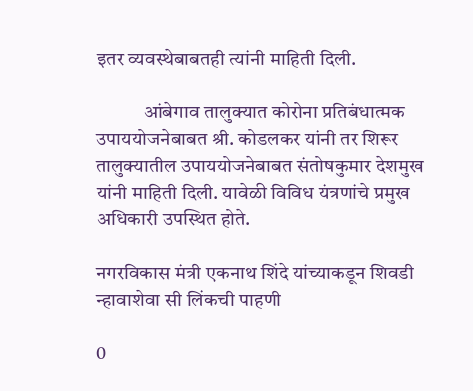इतर व्यवस्थेबाबतही त्यांनी माहिती दिली.

            आंबेगाव तालुक्यात कोरोना प्रतिबंधात्मक उपाययोजनेबाबत श्री. कोडलकर यांनी तर शिरूर तालुक्यातील उपाययोजनेबाबत संतोषकुमार देशमुख यांनी माहिती दिली. यावेळी विविध यंत्रणांचे प्रमुख अधिकारी उपस्थित होते.

नगरविकास मंत्री एकनाथ शिंदे यांच्याकडून शिवडी न्हावाशेवा सी लिंकची पाहणी

0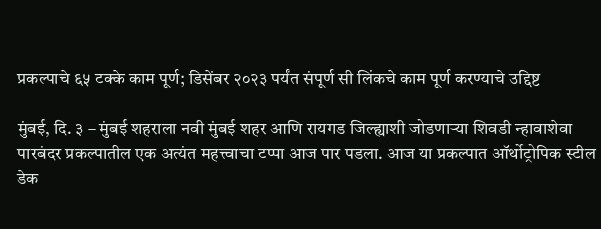प्रकल्पाचे ६५ टक्के काम पूर्ण; डिसेंबर २०२३ पर्यंत संपूर्ण सी लिंकचे काम पूर्ण करण्याचे उद्दिष्ट

मुंबई, दि. ३ – मुंबई शहराला नवी मुंबई शहर आणि रायगड जिल्ह्याशी जोडणाऱ्या शिवडी न्हावाशेवा पारबंदर प्रकल्पातील एक अत्यंत महत्त्वाचा टप्पा आज पार पडला. आज या प्रकल्पात ऑर्थोट्रोपिक स्टील डेक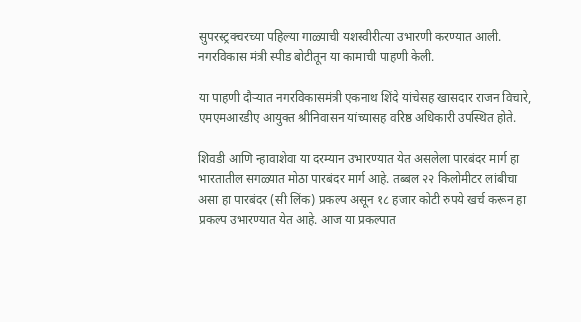सुपरस्ट्रक्चरच्या पहिल्या गाळ्याची यशस्वीरीत्या उभारणी करण्यात आली. नगरविकास मंत्री स्पीड बोटीतून या कामाची पाहणी केली.

या पाहणी दौऱ्यात नगरविकासमंत्री एकनाथ शिंदे यांचेसह खासदार राजन विचारे, एमएमआरडीए आयुक्त श्रीनिवासन यांच्यासह वरिष्ठ अधिकारी उपस्थित होते.

शिवडी आणि न्हावाशेवा या दरम्यान उभारण्यात येत असलेला पारबंदर मार्ग हा भारतातील सगळ्यात मोठा पारबंदर मार्ग आहे. तब्बल २२ किलोमीटर लांबीचा असा हा पारबंदर (सी लिंक) प्रकल्प असून १८ हजार कोटी रुपये खर्च करून हा प्रकल्प उभारण्यात येत आहे. आज या प्रकल्पात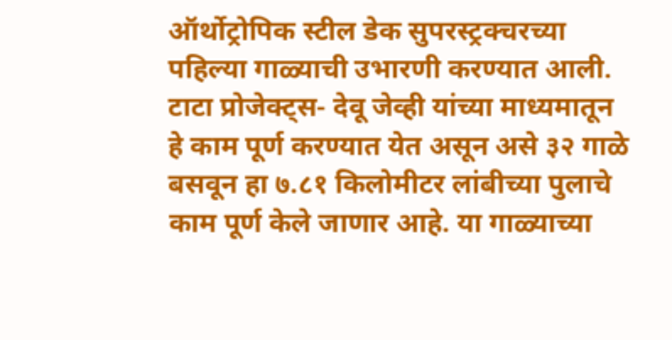ऑर्थोट्रोपिक स्टील डेक सुपरस्ट्रक्चरच्या पहिल्या गाळ्याची उभारणी करण्यात आली. टाटा प्रोजेक्ट्स- देवू जेव्ही यांच्या माध्यमातून हे काम पूर्ण करण्यात येत असून असे ३२ गाळे बसवून हा ७.८१ किलोमीटर लांबीच्या पुलाचे काम पूर्ण केले जाणार आहे. या गाळ्याच्या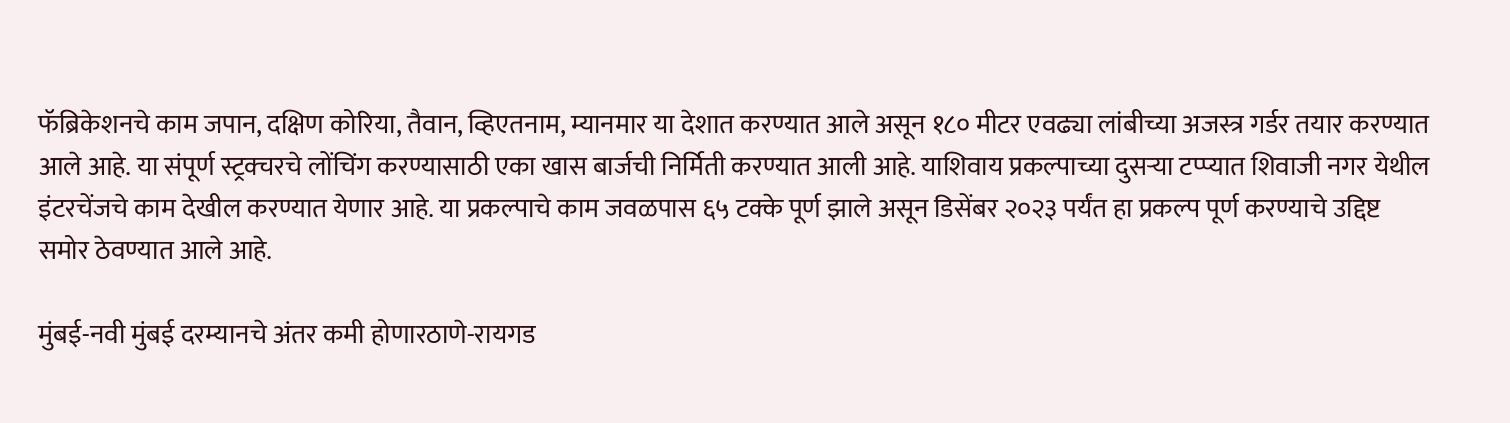फॅब्रिकेशनचे काम जपान, दक्षिण कोरिया, तैवान, व्हिएतनाम, म्यानमार या देशात करण्यात आले असून १८० मीटर एवढ्या लांबीच्या अजस्त्र गर्डर तयार करण्यात आले आहे. या संपूर्ण स्ट्रक्चरचे लोंचिंग करण्यासाठी एका खास बार्जची निर्मिती करण्यात आली आहे. याशिवाय प्रकल्पाच्या दुसऱ्या टप्प्यात शिवाजी नगर येथील इंटरचेंजचे काम देखील करण्यात येणार आहे. या प्रकल्पाचे काम जवळपास ६५ टक्के पूर्ण झाले असून डिसेंबर २०२३ पर्यंत हा प्रकल्प पूर्ण करण्याचे उद्दिष्ट समोर ठेवण्यात आले आहे.

मुंबई-नवी मुंबई दरम्यानचे अंतर कमी होणारठाणे-रायगड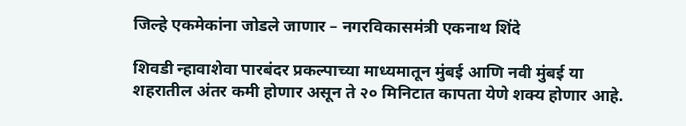जिल्हे एकमेकांना जोडले जाणार – नगरविकासमंत्री एकनाथ शिंदे

शिवडी न्हावाशेवा पारबंदर प्रकल्पाच्या माध्यमातून मुंबई आणि नवी मुंबई या शहरातील अंतर कमी होणार असून ते २० मिनिटात कापता येणे शक्य होणार आहे.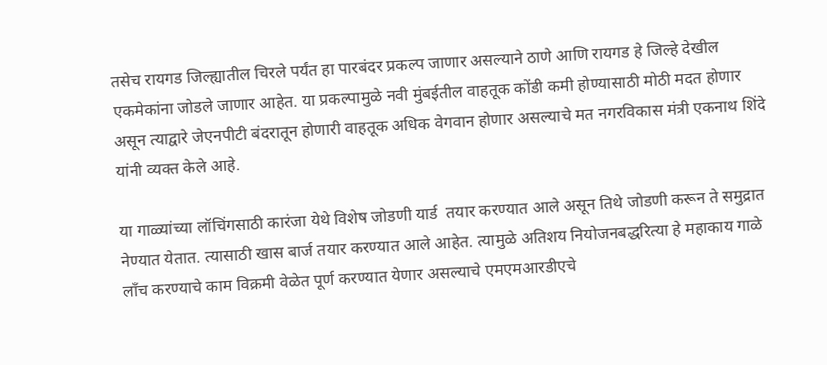तसेच रायगड जिल्ह्यातील चिरले पर्यंत हा पारबंदर प्रकल्प जाणार असल्याने ठाणे आणि रायगड हे जिल्हे देखील एकमेकांना जोडले जाणार आहेत. या प्रकल्पामुळे नवी मुंबईतील वाहतूक कोंडी कमी होण्यासाठी मोठी मदत होणार असून त्याद्वारे जेएनपीटी बंदरातून होणारी वाहतूक अधिक वेगवान होणार असल्याचे मत नगरविकास मंत्री एकनाथ शिंदे यांनी व्यक्त केले आहे.

या गाळ्यांच्या लॉचिंगसाठी कारंजा येथे विशेष जोडणी यार्ड  तयार करण्यात आले असून तिथे जोडणी करून ते समुद्रात नेण्यात येतात. त्यासाठी खास बार्ज तयार करण्यात आले आहेत. त्यामुळे अतिशय नियोजनबद्धरित्या हे महाकाय गाळे लाँच करण्याचे काम विक्रमी वेळेत पूर्ण करण्यात येणार असल्याचे एमएमआरडीएचे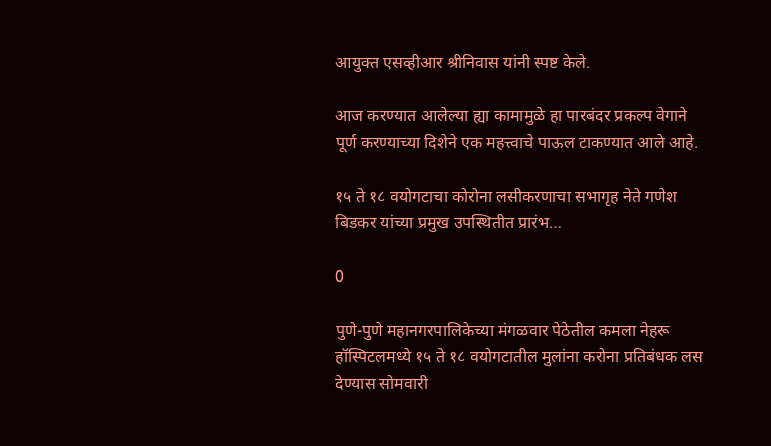आयुक्त एसव्हीआर श्रीनिवास यांनी स्पष्ट केले.

आज करण्यात आलेल्या ह्या कामामुळे हा पारबंदर प्रकल्प वेगाने पूर्ण करण्याच्या दिशेने एक महत्त्वाचे पाऊल टाकण्यात आले आहे.

१५ ते १८ वयोगटाचा कोरोना लसीकरणाचा सभागृह नेते गणेश बिडकर यांच्या प्रमुख उपस्थितीत प्रारंभ…

0

पुणे-पुणे महानगरपालिकेच्या मंगळवार पेठेतील कमला नेहरू हॉस्पिटलमध्ये १५ ते १८ वयोगटातील मुलांना करोना प्रतिबंधक लस देण्यास सोमवारी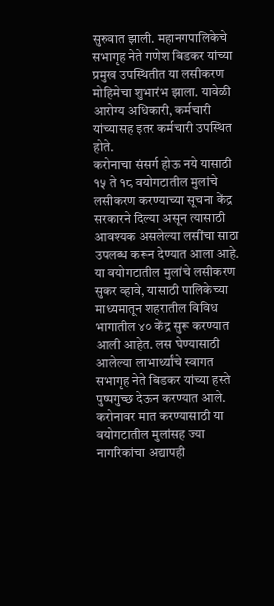सुरुवात झाली. महानगपालिकेचे सभागृह नेते गणेश बिडकर यांच्या प्रमुख उपस्थितीत या लसीकरण मोहिमेचा शुभारंभ झाला. यावेळी आरोग्य अधिकारी, कर्मचारी यांच्यासह इतर कर्मचारी उपस्थित होते.
करोनाचा संसर्ग होऊ नये यासाठी १५ ते १८ वयोगटातील मुलांचे लसीकरण करण्याच्या सूचना केंद्र सरकारने दिल्या असून त्यासाठी आवश्यक असलेल्या लसींचा साठा उपलब्ध करून देण्यात आला आहे. या वयोगटातील मुलांचे लसीकरण सुकर व्हावे, यासाठी पालिकेच्या माध्यमातून शहरातील विविध भागातील ४० केंद्र सुरू करण्यात आली आहेत. लस घेण्यासाठी आलेल्या लाभार्थ्यांचे स्वागत सभागृह नेते बिडकर यांच्या हस्ते पुष्पगुच्छ देऊन करण्यात आले. करोनावर मात करण्यासाठी या वयोगटातील मुलांसह ज्या नागरिकांचा अद्यापही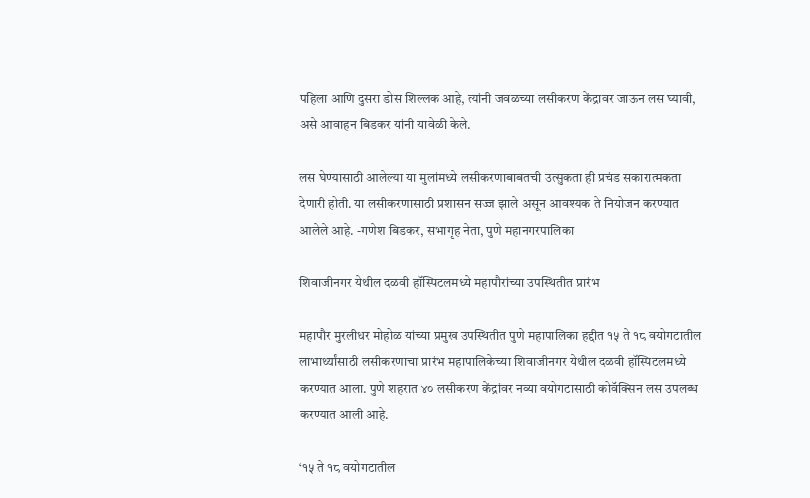पहिला आणि दुसरा डोस शिल्लक आहे, त्यांनी जवळच्या लसीकरण केंद्रावर जाऊन लस घ्यावी, असे आवाहन बिडकर यांनी यावेळी केले.

लस घेण्यासाठी आलेल्या या मुलांमध्ये लसीकरणाबाबतची उत्सुकता ही प्रचंड सकारात्मकता देणारी होती. या लसीकरणासाठी प्रशासन सज्ज झाले असून आवश्यक ते नियोजन करण्यात आलेले आहे. -गणेश बिडकर, सभागृह नेता, पुणे महानगरपालिका

शिवाजीनगर येथील दळवी हॉस्पिटलमध्ये महापौरांच्या उपस्थितीत प्रारंभ

महापौर मुरलीधर मोहोळ यांच्या प्रमुख उपस्थितीत पुणे महापालिका हद्दीत १५ ते १८ वयोगटातील लाभार्थ्यांसाठी लसीकरणाचा प्रारंभ महापालिकेच्या शिवाजीनगर येथील दळवी हॉस्पिटलमध्ये करण्यात आला. पुणे शहरात ४० लसीकरण केंद्रांवर नव्या वयोगटासाठी कोवॅक्सिन लस उपलब्ध करण्यात आली आहे.

‘१५ ते १८ वयोगटातील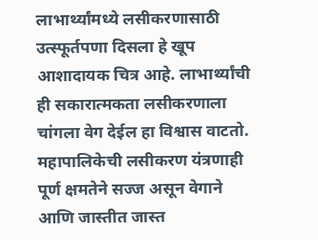लाभार्थ्यांमध्ये लसीकरणासाठी उत्स्फूर्तपणा दिसला हे खूप आशादायक चित्र आहे. लाभार्थ्यांची ही सकारात्मकता लसीकरणाला चांगला वेग देईल हा विश्वास वाटतो. महापालिकेची लसीकरण यंत्रणाही पूर्ण क्षमतेने सज्ज असून वेगाने आणि जास्तीत जास्त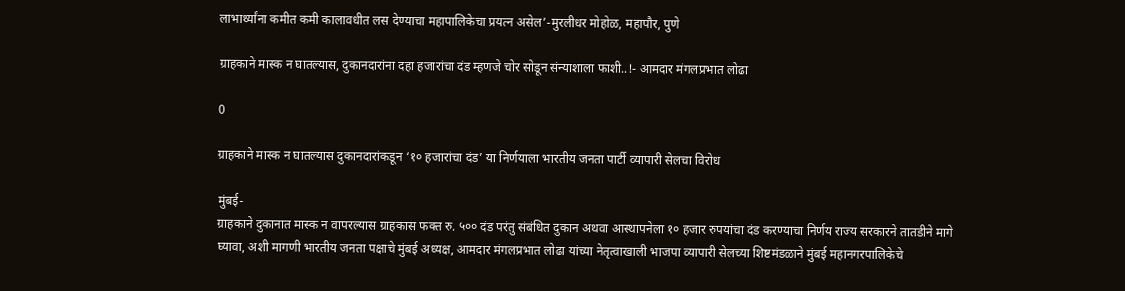लाभार्थ्यांना कमीत कमी कालावधीत लस देण्याचा महापालिकेचा प्रयत्न असेल’-मुरलीधर मोहोळ, महापौर, पुणे

ग्राहकाने मास्क न घातल्यास, दुकानदारांना दहा हजारांचा दंड म्हणजे चोर सोडून संन्याशाला फाशी..!- आमदार मंगलप्रभात लोढा

0

ग्राहकाने मास्क न घातल्यास दुकानदारांकडून ‘१० हजारांचा दंड’ या निर्णयाला भारतीय जनता पार्टी व्यापारी सेलचा विरोध

मुंबई-
ग्राहकाने दुकानात मास्क न वापरल्यास ग्राहकास फक्त रु. ५०० दंड परंतु संबंधित दुकान अथवा आस्थापनेला १० हजार रुपयांचा दंड करण्याचा निर्णय राज्य सरकारने तातडीने मागे घ्यावा, अशी मागणी भारतीय जनता पक्षाचे मुंबई अध्यक्ष, आमदार मंगलप्रभात लोढा यांच्या नेतृत्वाखाली भाजपा व्यापारी सेलच्या शिष्टमंडळाने मुंबई महानगरपालिकेचे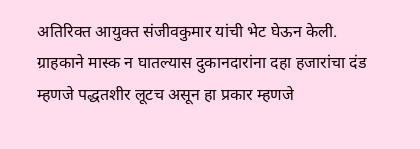अतिरिक्त आयुक्त संजीवकुमार यांची भेट घेऊन केली. ग्राहकाने मास्क न घातल्यास दुकानदारांना दहा हजारांचा दंड म्हणजे पद्धतशीर लूटच असून हा प्रकार म्हणजे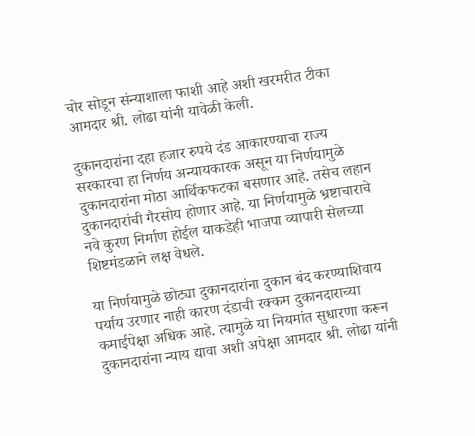चोर सोडून संन्याशाला फाशी आहे अशी खरमरीत टीका आमदार श्री. लोढा यांनी यावेळी केली.

दुकानदारांना दहा हजार रुपये दंड आकारण्याचा राज्य सरकारचा हा निर्णय अन्यायकारक असून या निर्णयामुळे दुकानदारांना मोठा आर्थिकफटका बसणार आहे. तसेच लहान दुकानदारांची गैरसोय होणार आहे. या निर्णयामुळे भ्रष्टाचाराचे नवे कुरण निर्माण होईल याकडेही भाजपा व्यापारी सेलच्या शिष्टमंडळाने लक्ष वेधले.

या निर्णयामुळे छोट्या दुकानदारांना दुकान बंद करण्याशिवाय पर्याय उरणार नाही कारण दंडाची रक्कम दुकानदाराच्या कमाईपेक्षा अधिक आहे. त्यामुळे या नियमांत सुधारणा करून दुकानदारांना न्याय द्यावा अशी अपेक्षा आमदार श्री. लोढा यांनी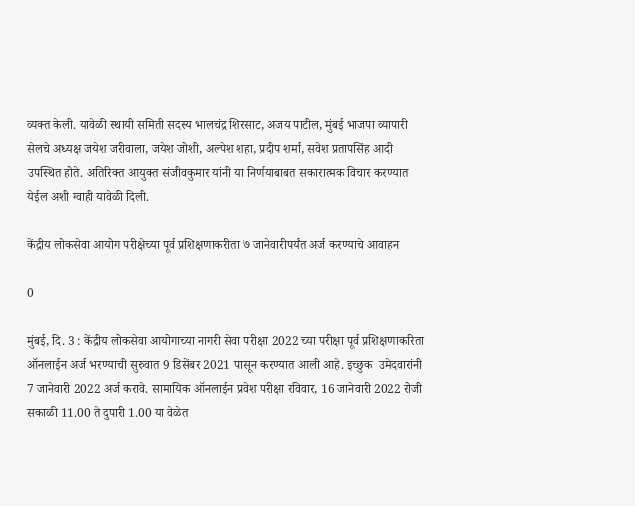व्यक्त केली. यावेळी स्थायी समिती सदस्य भालचंद्र शिरसाट, अजय पाटील, मुंबई भाजपा व्यापारी सेलचे अध्यक्ष जयेश जरीवाला, जयेश जोशी, अल्पेश शहा, प्रदीप शर्मा, सवेश प्रतापसिंह आदी उपस्थित होते. अतिरिक्त आयुक्त संजीवकुमार यांनी या निर्णयाबाबत सकारात्मक विचार करण्यात येईल अशी ग्वाही यावेळी दिली.

केंद्रीय लोकसेवा आयोग परीक्षेच्या पूर्व प्रशिक्षणाकरीता ७ जानेवारीपर्यंत अर्ज करण्याचे आवाहन

0

मुंबई, दि. 3 : केंद्रीय लोकसेवा आयोगाच्या नागरी सेवा परीक्षा 2022 च्या परीक्षा पूर्व प्रशिक्षणाकरिता ऑनलाईन अर्ज भरण्याची सुरुवात 9 डिसेंबर 2021 पासून करण्यात आली आहे. इच्छुक  उमेदवारांनी 7 जानेवारी 2022 अर्ज करावे. सामायिक ऑनलाईन प्रवेश परीक्षा रविवार, 16 जानेवारी 2022 रोजी सकाळी 11.00 ते दुपारी 1.00 या वेळेत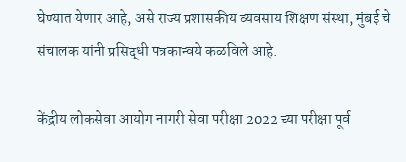घेण्यात येणार आहे, असे राज्य प्रशासकीय व्यवसाय शिक्षण संस्था, मुंबई चे संचालक यांनी प्रसिद्धी पत्रकान्वये कळविले आहे.

केंद्रीय लोकसेवा आयोग नागरी सेवा परीक्षा 2022 च्या परीक्षा पूर्व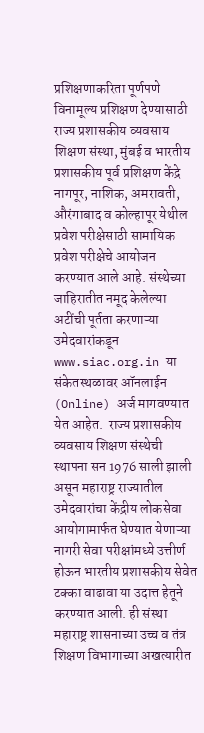प्रशिक्षणाकरिता पूर्णपणे विनामूल्य प्रशिक्षण देण्यासाठी राज्य प्रशासकीय व्यवसाय शिक्षण संस्था, मुंबई व भारतीय प्रशासकीय पूर्व प्रशिक्षण केंद्रे नागपूर, नाशिक, अमरावती, औरंगाबाद व कोल्हापूर येथील प्रवेश परीक्षेसाठी सामायिक प्रवेश परीक्षेचे आयोजन करण्यात आले आहे. संस्थेच्या जाहिरातीत नमूद केलेल्या अटींची पूर्तता करणाऱ्या उमेदवारांकडून www.siac.org.in या संकेतस्थळावर ऑनलाईन (Online) अर्ज मागवण्यात येत आहेत.  राज्य प्रशासकीय व्यवसाय शिक्षण संस्थेची स्थापना सन 1976 साली झाली असून महाराष्ट्र राज्यातील उमेदवारांचा केंद्रीय लोकसेवा आयोगामार्फत घेण्यात येणाऱ्या नागरी सेवा परीक्षांमध्ये उत्तीर्ण होऊन भारतीय प्रशासकीय सेवेत टक्का वाढावा या उदात्त हेतूने करण्यात आली. ही संस्था  महाराष्ट्र शासनाच्या उच्च व तंत्र शिक्षण विभागाच्या अखत्यारीत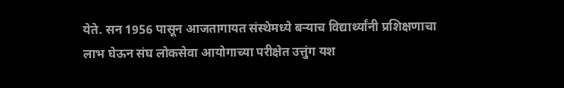येते. सन 1956 पासून आजतागायत संस्थेमध्ये बऱ्याच विद्यार्थ्यांनी प्रशिक्षणाचा लाभ घेऊन संघ लोकसेवा आयोगाच्या परीक्षेत उत्तुंग यश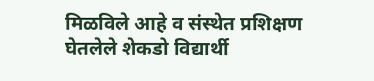मिळविले आहे व संस्थेत प्रशिक्षण घेतलेले शेकडो विद्यार्थी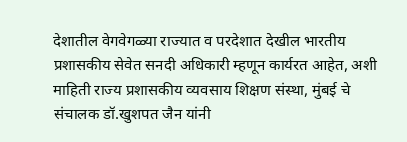देशातील वेगवेगळ्या राज्यात व परदेशात देखील भारतीय प्रशासकीय सेवेत सनदी अधिकारी म्हणून कार्यरत आहेत, अशी माहिती राज्य प्रशासकीय व्यवसाय शिक्षण संस्था, मुंबई चे संचालक डॉ.खुशपत जैन यांनी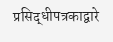प्रसिद्धीपत्रकाद्वारे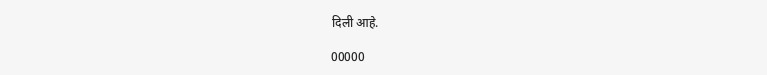दिली आहे.

00000